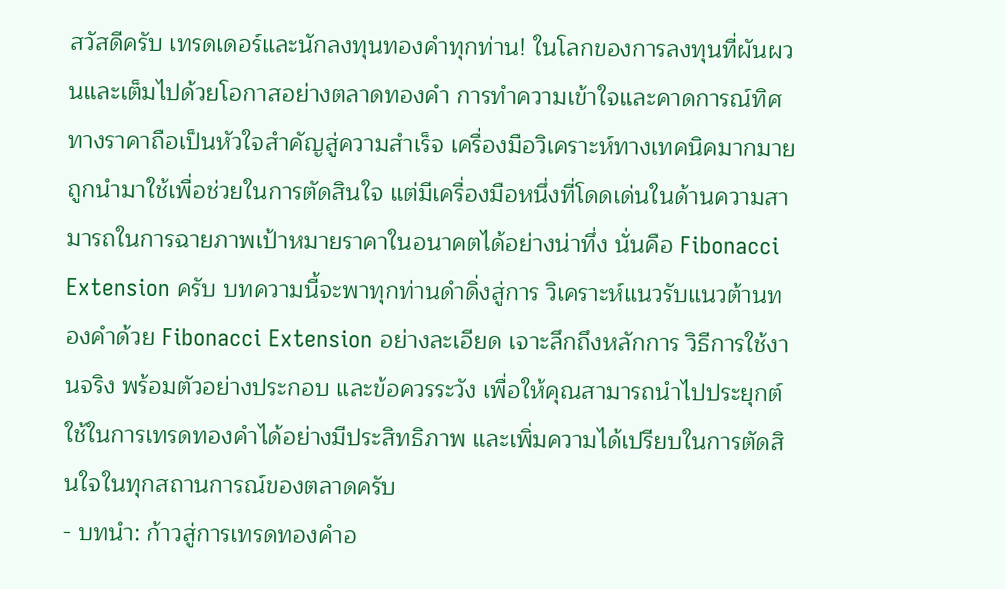สวัสดีครับ เทรดเดอร์และนักลงทุนทองคำทุกท่าน! ในโลกของการลงทุนที่ผันผวนและเต็มไปด้วยโอกาสอย่างตลาดทองคำ การทำความเข้าใจและคาดการณ์ทิศทางราคาถือเป็นหัวใจสำคัญสู่ความสำเร็จ เครื่องมือวิเคราะห์ทางเทคนิคมากมายถูกนำมาใช้เพื่อช่วยในการตัดสินใจ แต่มีเครื่องมือหนึ่งที่โดดเด่นในด้านความสามารถในการฉายภาพเป้าหมายราคาในอนาคตได้อย่างน่าทึ่ง นั่นคือ Fibonacci Extension ครับ บทความนี้จะพาทุกท่านดำดิ่งสู่การ วิเคราะห์แนวรับแนวต้านทองคำด้วย Fibonacci Extension อย่างละเอียด เจาะลึกถึงหลักการ วิธีการใช้งานจริง พร้อมตัวอย่างประกอบ และข้อควรระวัง เพื่อให้คุณสามารถนำไปประยุกต์ใช้ในการเทรดทองคำได้อย่างมีประสิทธิภาพ และเพิ่มความได้เปรียบในการตัดสินใจในทุกสถานการณ์ของตลาดครับ
- บทนำ: ก้าวสู่การเทรดทองคำอ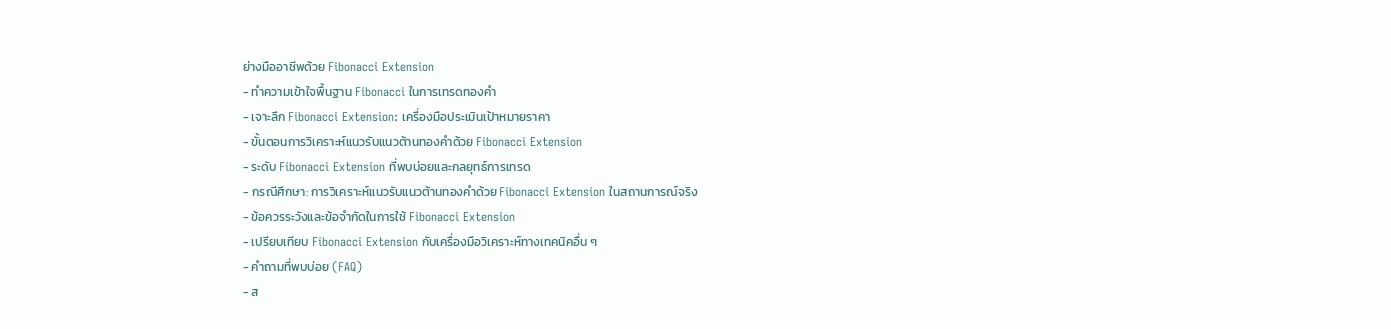ย่างมืออาชีพด้วย Fibonacci Extension
- ทำความเข้าใจพื้นฐาน Fibonacci ในการเทรดทองคำ
- เจาะลึก Fibonacci Extension: เครื่องมือประเมินเป้าหมายราคา
- ขั้นตอนการวิเคราะห์แนวรับแนวต้านทองคำด้วย Fibonacci Extension
- ระดับ Fibonacci Extension ที่พบบ่อยและกลยุทธ์การเทรด
- กรณีศึกษา: การวิเคราะห์แนวรับแนวต้านทองคำด้วย Fibonacci Extension ในสถานการณ์จริง
- ข้อควรระวังและข้อจำกัดในการใช้ Fibonacci Extension
- เปรียบเทียบ Fibonacci Extension กับเครื่องมือวิเคราะห์ทางเทคนิคอื่น ๆ
- คำถามที่พบบ่อย (FAQ)
- ส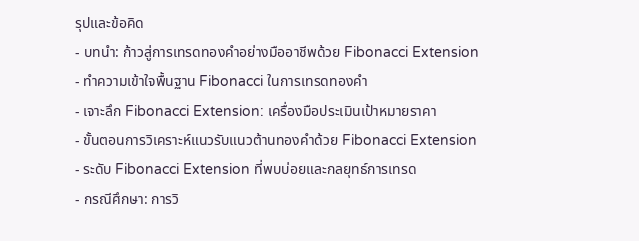รุปและข้อคิด
- บทนำ: ก้าวสู่การเทรดทองคำอย่างมืออาชีพด้วย Fibonacci Extension
- ทำความเข้าใจพื้นฐาน Fibonacci ในการเทรดทองคำ
- เจาะลึก Fibonacci Extension: เครื่องมือประเมินเป้าหมายราคา
- ขั้นตอนการวิเคราะห์แนวรับแนวต้านทองคำด้วย Fibonacci Extension
- ระดับ Fibonacci Extension ที่พบบ่อยและกลยุทธ์การเทรด
- กรณีศึกษา: การวิ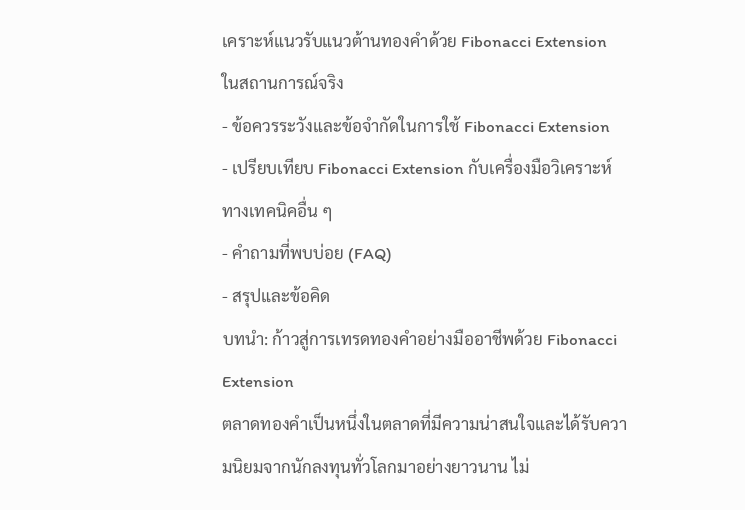เคราะห์แนวรับแนวต้านทองคำด้วย Fibonacci Extension ในสถานการณ์จริง
- ข้อควรระวังและข้อจำกัดในการใช้ Fibonacci Extension
- เปรียบเทียบ Fibonacci Extension กับเครื่องมือวิเคราะห์ทางเทคนิคอื่น ๆ
- คำถามที่พบบ่อย (FAQ)
- สรุปและข้อคิด
บทนำ: ก้าวสู่การเทรดทองคำอย่างมืออาชีพด้วย Fibonacci Extension
ตลาดทองคำเป็นหนึ่งในตลาดที่มีความน่าสนใจและได้รับความนิยมจากนักลงทุนทั่วโลกมาอย่างยาวนาน ไม่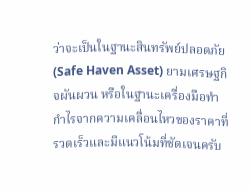ว่าจะเป็นในฐานะสินทรัพย์ปลอดภัย (Safe Haven Asset) ยามเศรษฐกิจผันผวน หรือในฐานะเครื่องมือทำกำไรจากความเคลื่อนไหวของราคาที่รวดเร็วและมีแนวโน้มที่ชัดเจนครับ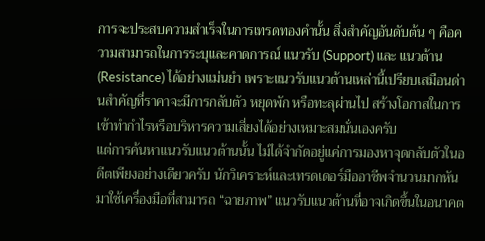การจะประสบความสำเร็จในการเทรดทองคำนั้น สิ่งสำคัญอันดับต้น ๆ คือความสามารถในการระบุและคาดการณ์ แนวรับ (Support) และ แนวต้าน (Resistance) ได้อย่างแม่นยำ เพราะแนวรับแนวต้านเหล่านี้เปรียบเสมือนด่านสำคัญที่ราคาจะมีการกลับตัว หยุดพัก หรือทะลุผ่านไป สร้างโอกาสในการเข้าทำกำไรหรือบริหารความเสี่ยงได้อย่างเหมาะสมนั่นเองครับ
แต่การค้นหาแนวรับแนวต้านนั้น ไม่ได้จำกัดอยู่แค่การมองหาจุดกลับตัวในอดีตเพียงอย่างเดียวครับ นักวิเคราะห์และเทรดเดอร์มืออาชีพจำนวนมากหันมาใช้เครื่องมือที่สามารถ “ฉายภาพ” แนวรับแนวต้านที่อาจเกิดขึ้นในอนาคต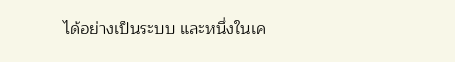ได้อย่างเป็นระบบ และหนึ่งในเค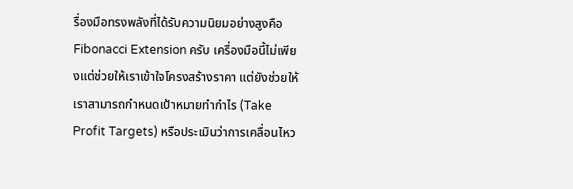รื่องมือทรงพลังที่ได้รับความนิยมอย่างสูงคือ Fibonacci Extension ครับ เครื่องมือนี้ไม่เพียงแต่ช่วยให้เราเข้าใจโครงสร้างราคา แต่ยังช่วยให้เราสามารถกำหนดเป้าหมายทำกำไร (Take Profit Targets) หรือประเมินว่าการเคลื่อนไหว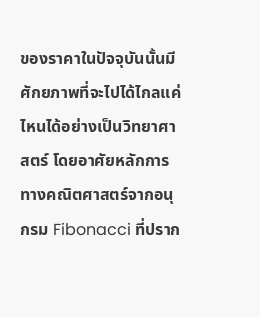ของราคาในปัจจุบันนั้นมีศักยภาพที่จะไปได้ไกลแค่ไหนได้อย่างเป็นวิทยาศาสตร์ โดยอาศัยหลักการทางคณิตศาสตร์จากอนุกรม Fibonacci ที่ปราก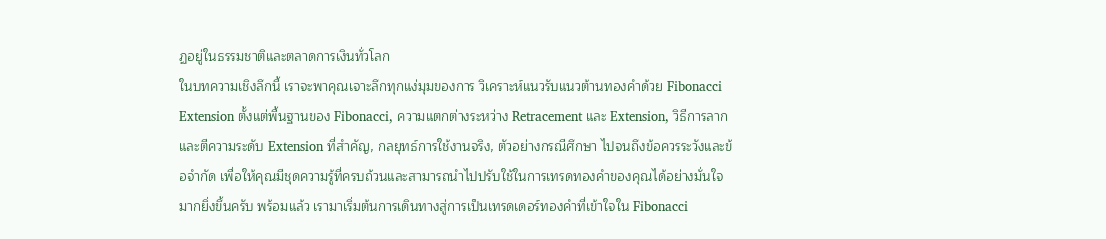ฏอยู่ในธรรมชาติและตลาดการเงินทั่วโลก
ในบทความเชิงลึกนี้ เราจะพาคุณเจาะลึกทุกแง่มุมของการ วิเคราะห์แนวรับแนวต้านทองคำด้วย Fibonacci Extension ตั้งแต่พื้นฐานของ Fibonacci, ความแตกต่างระหว่าง Retracement และ Extension, วิธีการลากและตีความระดับ Extension ที่สำคัญ, กลยุทธ์การใช้งานจริง, ตัวอย่างกรณีศึกษา ไปจนถึงข้อควรระวังและข้อจำกัด เพื่อให้คุณมีชุดความรู้ที่ครบถ้วนและสามารถนำไปปรับใช้ในการเทรดทองคำของคุณได้อย่างมั่นใจมากยิ่งขึ้นครับ พร้อมแล้ว เรามาเริ่มต้นการเดินทางสู่การเป็นเทรดเดอร์ทองคำที่เข้าใจใน Fibonacci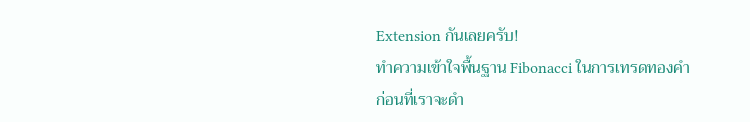Extension กันเลยครับ!
ทำความเข้าใจพื้นฐาน Fibonacci ในการเทรดทองคำ
ก่อนที่เราจะดำ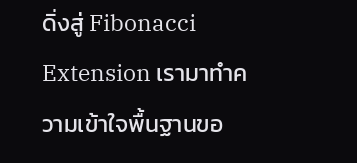ดิ่งสู่ Fibonacci Extension เรามาทำความเข้าใจพื้นฐานขอ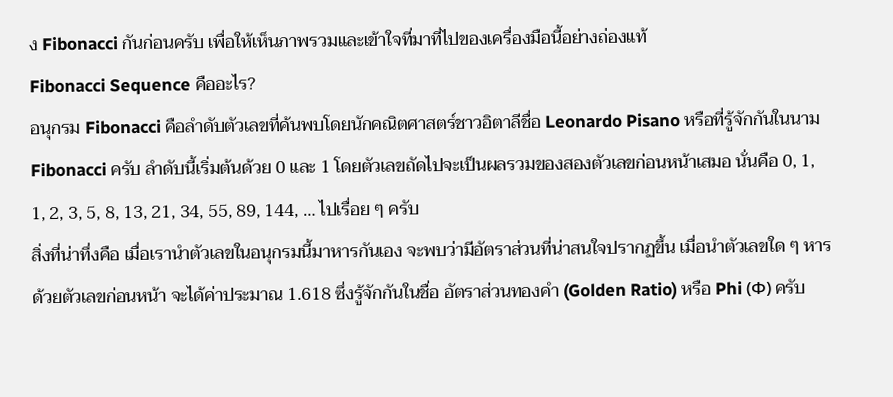ง Fibonacci กันก่อนครับ เพื่อให้เห็นภาพรวมและเข้าใจที่มาที่ไปของเครื่องมือนี้อย่างถ่องแท้
Fibonacci Sequence คืออะไร?
อนุกรม Fibonacci คือลำดับตัวเลขที่ค้นพบโดยนักคณิตศาสตร์ชาวอิตาลีชื่อ Leonardo Pisano หรือที่รู้จักกันในนาม Fibonacci ครับ ลำดับนี้เริ่มต้นด้วย 0 และ 1 โดยตัวเลขถัดไปจะเป็นผลรวมของสองตัวเลขก่อนหน้าเสมอ นั่นคือ 0, 1, 1, 2, 3, 5, 8, 13, 21, 34, 55, 89, 144, … ไปเรื่อย ๆ ครับ
สิ่งที่น่าทึ่งคือ เมื่อเรานำตัวเลขในอนุกรมนี้มาหารกันเอง จะพบว่ามีอัตราส่วนที่น่าสนใจปรากฏขึ้น เมื่อนำตัวเลขใด ๆ หารด้วยตัวเลขก่อนหน้า จะได้ค่าประมาณ 1.618 ซึ่งรู้จักกันในชื่อ อัตราส่วนทองคำ (Golden Ratio) หรือ Phi (Φ) ครับ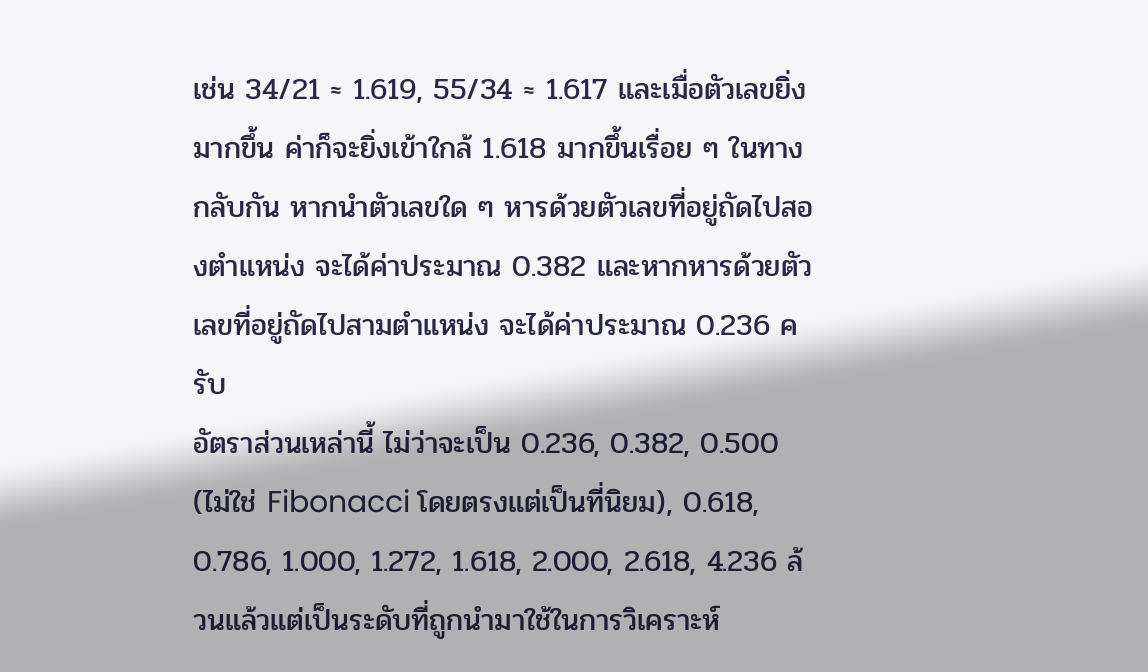เช่น 34/21 ≈ 1.619, 55/34 ≈ 1.617 และเมื่อตัวเลขยิ่งมากขึ้น ค่าก็จะยิ่งเข้าใกล้ 1.618 มากขึ้นเรื่อย ๆ ในทางกลับกัน หากนำตัวเลขใด ๆ หารด้วยตัวเลขที่อยู่ถัดไปสองตำแหน่ง จะได้ค่าประมาณ 0.382 และหากหารด้วยตัวเลขที่อยู่ถัดไปสามตำแหน่ง จะได้ค่าประมาณ 0.236 ครับ
อัตราส่วนเหล่านี้ ไม่ว่าจะเป็น 0.236, 0.382, 0.500 (ไม่ใช่ Fibonacci โดยตรงแต่เป็นที่นิยม), 0.618, 0.786, 1.000, 1.272, 1.618, 2.000, 2.618, 4.236 ล้วนแล้วแต่เป็นระดับที่ถูกนำมาใช้ในการวิเคราะห์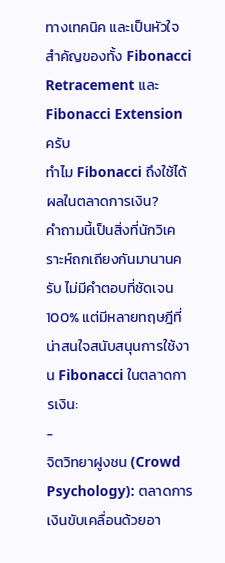ทางเทคนิค และเป็นหัวใจสำคัญของทั้ง Fibonacci Retracement และ Fibonacci Extension ครับ
ทำไม Fibonacci ถึงใช้ได้ผลในตลาดการเงิน?
คำถามนี้เป็นสิ่งที่นักวิเคราะห์ถกเถียงกันมานานครับ ไม่มีคำตอบที่ชัดเจน 100% แต่มีหลายทฤษฎีที่น่าสนใจสนับสนุนการใช้งาน Fibonacci ในตลาดการเงิน:
-
จิตวิทยาฝูงชน (Crowd Psychology): ตลาดการเงินขับเคลื่อนด้วยอา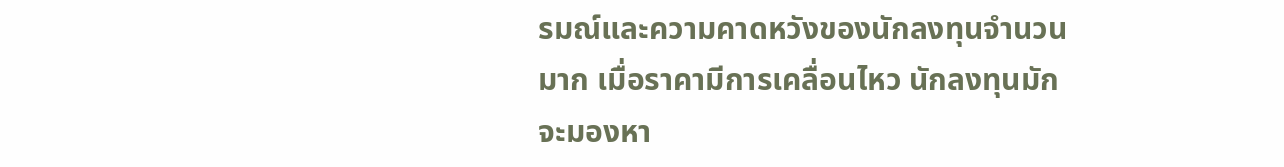รมณ์และความคาดหวังของนักลงทุนจำนวนมาก เมื่อราคามีการเคลื่อนไหว นักลงทุนมักจะมองหา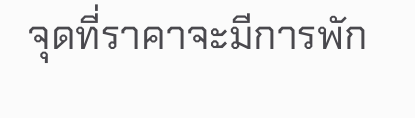จุดที่ราคาจะมีการพัก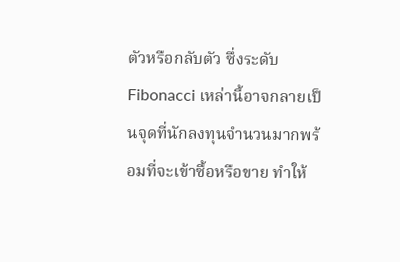ตัวหรือกลับตัว ซึ่งระดับ Fibonacci เหล่านี้อาจกลายเป็นจุดที่นักลงทุนจำนวนมากพร้อมที่จะเข้าซื้อหรือขาย ทำให้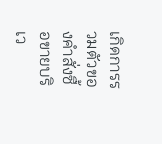เกิดการรวมตัวของคำสั่งซื้อขายบริเว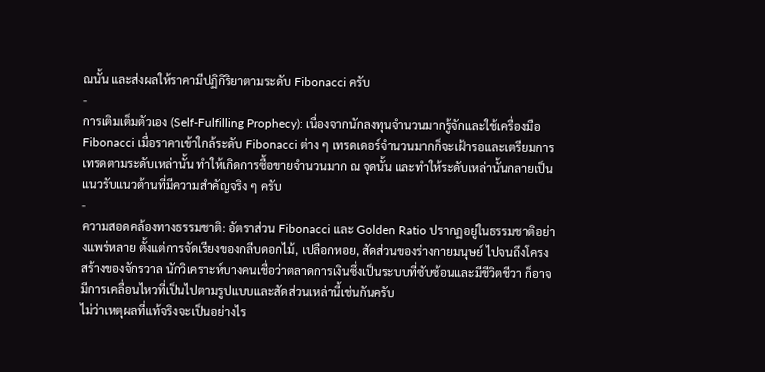ณนั้น และส่งผลให้ราคามีปฏิกิริยาตามระดับ Fibonacci ครับ
-
การเติมเต็มตัวเอง (Self-Fulfilling Prophecy): เนื่องจากนักลงทุนจำนวนมากรู้จักและใช้เครื่องมือ Fibonacci เมื่อราคาเข้าใกล้ระดับ Fibonacci ต่าง ๆ เทรดเดอร์จำนวนมากก็จะเฝ้ารอและเตรียมการเทรดตามระดับเหล่านั้น ทำให้เกิดการซื้อขายจำนวนมาก ณ จุดนั้น และทำให้ระดับเหล่านั้นกลายเป็นแนวรับแนวต้านที่มีความสำคัญจริง ๆ ครับ
-
ความสอดคล้องทางธรรมชาติ: อัตราส่วน Fibonacci และ Golden Ratio ปรากฏอยู่ในธรรมชาติอย่างแพร่หลาย ตั้งแต่การจัดเรียงของกลีบดอกไม้, เปลือกหอย, สัดส่วนของร่างกายมนุษย์ ไปจนถึงโครงสร้างของจักรวาล นักวิเคราะห์บางคนเชื่อว่าตลาดการเงินซึ่งเป็นระบบที่ซับซ้อนและมีชีวิตชีวา ก็อาจมีการเคลื่อนไหวที่เป็นไปตามรูปแบบและสัดส่วนเหล่านี้เช่นกันครับ
ไม่ว่าเหตุผลที่แท้จริงจะเป็นอย่างไร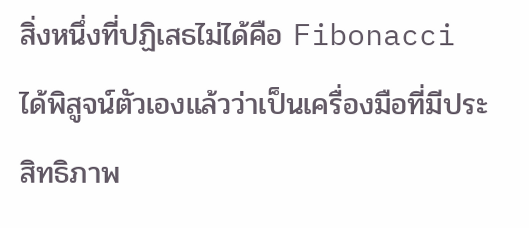สิ่งหนึ่งที่ปฏิเสธไม่ได้คือ Fibonacci ได้พิสูจน์ตัวเองแล้วว่าเป็นเครื่องมือที่มีประสิทธิภาพ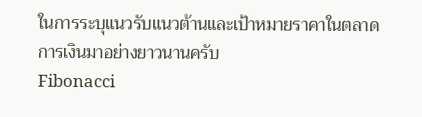ในการระบุแนวรับแนวต้านและเป้าหมายราคาในตลาดการเงินมาอย่างยาวนานครับ
Fibonacci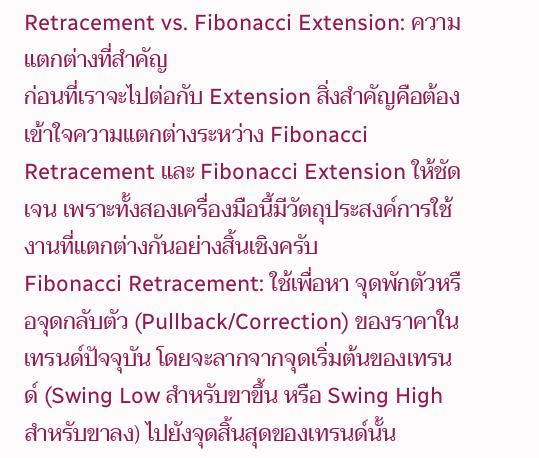Retracement vs. Fibonacci Extension: ความแตกต่างที่สำคัญ
ก่อนที่เราจะไปต่อกับ Extension สิ่งสำคัญคือต้องเข้าใจความแตกต่างระหว่าง Fibonacci Retracement และ Fibonacci Extension ให้ชัดเจน เพราะทั้งสองเครื่องมือนี้มีวัตถุประสงค์การใช้งานที่แตกต่างกันอย่างสิ้นเชิงครับ
Fibonacci Retracement: ใช้เพื่อหา จุดพักตัวหรือจุดกลับตัว (Pullback/Correction) ของราคาในเทรนด์ปัจจุบัน โดยจะลากจากจุดเริ่มต้นของเทรนด์ (Swing Low สำหรับขาขึ้น หรือ Swing High สำหรับขาลง) ไปยังจุดสิ้นสุดของเทรนด์นั้น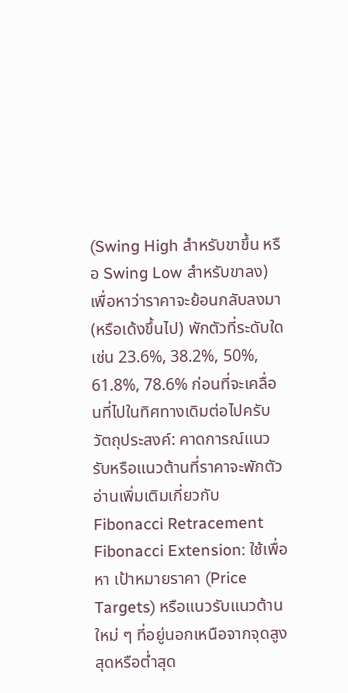(Swing High สำหรับขาขึ้น หรือ Swing Low สำหรับขาลง) เพื่อหาว่าราคาจะย้อนกลับลงมา (หรือเด้งขึ้นไป) พักตัวที่ระดับใด เช่น 23.6%, 38.2%, 50%, 61.8%, 78.6% ก่อนที่จะเคลื่อนที่ไปในทิศทางเดิมต่อไปครับ
วัตถุประสงค์: คาดการณ์แนวรับหรือแนวต้านที่ราคาจะพักตัว อ่านเพิ่มเติมเกี่ยวกับ Fibonacci Retracement
Fibonacci Extension: ใช้เพื่อหา เป้าหมายราคา (Price Targets) หรือแนวรับแนวต้านใหม่ ๆ ที่อยู่นอกเหนือจากจุดสูงสุดหรือต่ำสุด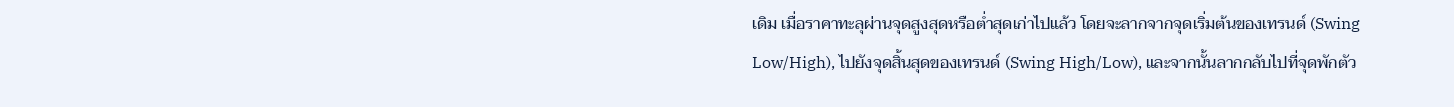เดิม เมื่อราคาทะลุผ่านจุดสูงสุดหรือต่ำสุดเก่าไปแล้ว โดยจะลากจากจุดเริ่มต้นของเทรนด์ (Swing Low/High), ไปยังจุดสิ้นสุดของเทรนด์ (Swing High/Low), และจากนั้นลากกลับไปที่จุดพักตัว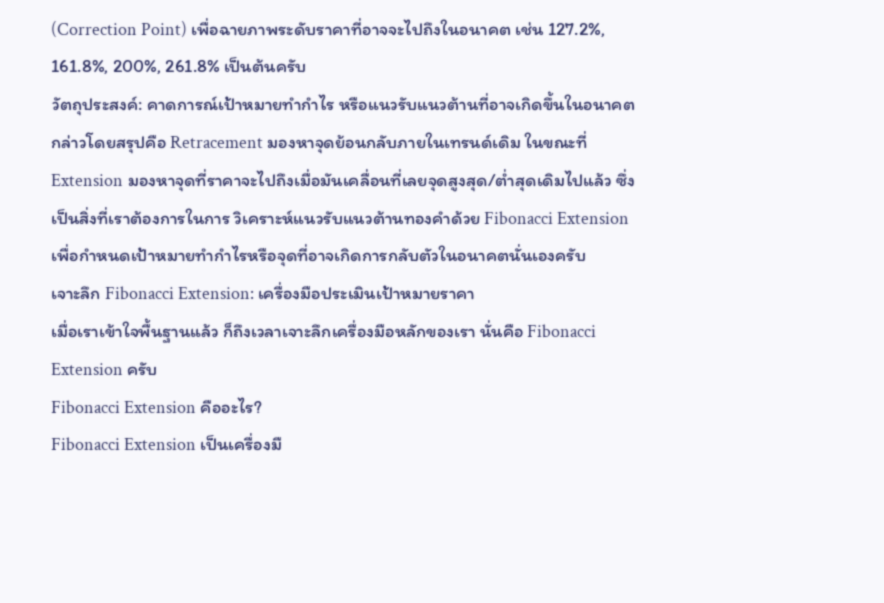(Correction Point) เพื่อฉายภาพระดับราคาที่อาจจะไปถึงในอนาคต เช่น 127.2%, 161.8%, 200%, 261.8% เป็นต้นครับ
วัตถุประสงค์: คาดการณ์เป้าหมายทำกำไร หรือแนวรับแนวต้านที่อาจเกิดขึ้นในอนาคต
กล่าวโดยสรุปคือ Retracement มองหาจุดย้อนกลับภายในเทรนด์เดิม ในขณะที่ Extension มองหาจุดที่ราคาจะไปถึงเมื่อมันเคลื่อนที่เลยจุดสูงสุด/ต่ำสุดเดิมไปแล้ว ซึ่งเป็นสิ่งที่เราต้องการในการ วิเคราะห์แนวรับแนวต้านทองคำด้วย Fibonacci Extension เพื่อกำหนดเป้าหมายทำกำไรหรือจุดที่อาจเกิดการกลับตัวในอนาคตนั่นเองครับ
เจาะลึก Fibonacci Extension: เครื่องมือประเมินเป้าหมายราคา
เมื่อเราเข้าใจพื้นฐานแล้ว ก็ถึงเวลาเจาะลึกเครื่องมือหลักของเรา นั่นคือ Fibonacci Extension ครับ
Fibonacci Extension คืออะไร?
Fibonacci Extension เป็นเครื่องมื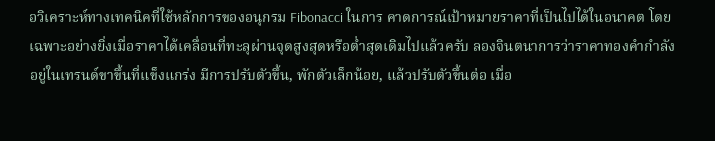อวิเคราะห์ทางเทคนิคที่ใช้หลักการของอนุกรม Fibonacci ในการ คาดการณ์เป้าหมายราคาที่เป็นไปได้ในอนาคต โดยเฉพาะอย่างยิ่งเมื่อราคาได้เคลื่อนที่ทะลุผ่านจุดสูงสุดหรือต่ำสุดเดิมไปแล้วครับ ลองจินตนาการว่าราคาทองคำกำลังอยู่ในเทรนด์ขาขึ้นที่แข็งแกร่ง มีการปรับตัวขึ้น, พักตัวเล็กน้อย, แล้วปรับตัวขึ้นต่อ เมื่อ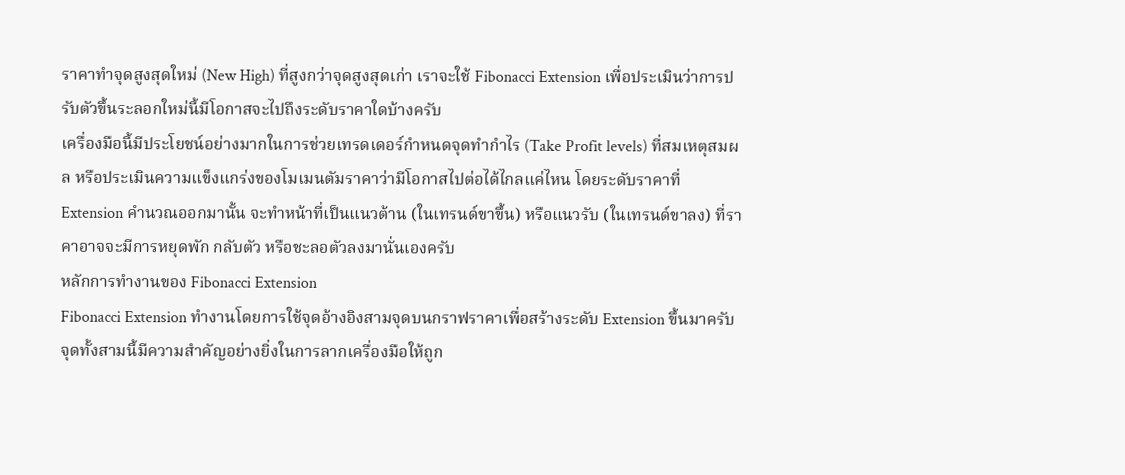ราคาทำจุดสูงสุดใหม่ (New High) ที่สูงกว่าจุดสูงสุดเก่า เราจะใช้ Fibonacci Extension เพื่อประเมินว่าการปรับตัวขึ้นระลอกใหม่นี้มีโอกาสจะไปถึงระดับราคาใดบ้างครับ
เครื่องมือนี้มีประโยชน์อย่างมากในการช่วยเทรดเดอร์กำหนดจุดทำกำไร (Take Profit levels) ที่สมเหตุสมผล หรือประเมินความแข็งแกร่งของโมเมนตัมราคาว่ามีโอกาสไปต่อได้ไกลแค่ไหน โดยระดับราคาที่ Extension คำนวณออกมานั้น จะทำหน้าที่เป็นแนวต้าน (ในเทรนด์ขาขึ้น) หรือแนวรับ (ในเทรนด์ขาลง) ที่ราคาอาจจะมีการหยุดพัก กลับตัว หรือชะลอตัวลงมานั่นเองครับ
หลักการทำงานของ Fibonacci Extension
Fibonacci Extension ทำงานโดยการใช้จุดอ้างอิงสามจุดบนกราฟราคาเพื่อสร้างระดับ Extension ขึ้นมาครับ จุดทั้งสามนี้มีความสำคัญอย่างยิ่งในการลากเครื่องมือให้ถูก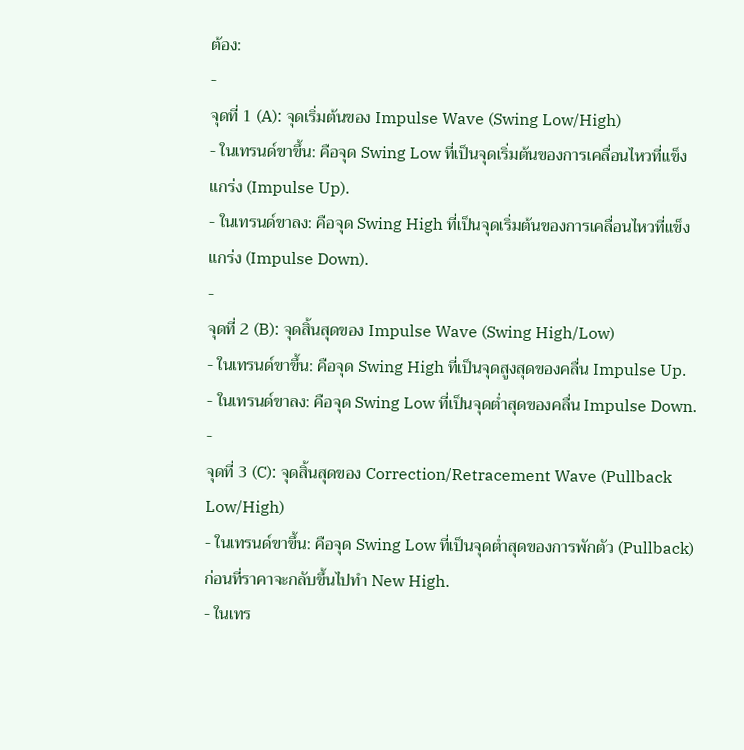ต้อง:
-
จุดที่ 1 (A): จุดเริ่มต้นของ Impulse Wave (Swing Low/High)
- ในเทรนด์ขาขึ้น: คือจุด Swing Low ที่เป็นจุดเริ่มต้นของการเคลื่อนไหวที่แข็งแกร่ง (Impulse Up).
- ในเทรนด์ขาลง: คือจุด Swing High ที่เป็นจุดเริ่มต้นของการเคลื่อนไหวที่แข็งแกร่ง (Impulse Down).
-
จุดที่ 2 (B): จุดสิ้นสุดของ Impulse Wave (Swing High/Low)
- ในเทรนด์ขาขึ้น: คือจุด Swing High ที่เป็นจุดสูงสุดของคลื่น Impulse Up.
- ในเทรนด์ขาลง: คือจุด Swing Low ที่เป็นจุดต่ำสุดของคลื่น Impulse Down.
-
จุดที่ 3 (C): จุดสิ้นสุดของ Correction/Retracement Wave (Pullback Low/High)
- ในเทรนด์ขาขึ้น: คือจุด Swing Low ที่เป็นจุดต่ำสุดของการพักตัว (Pullback) ก่อนที่ราคาจะกลับขึ้นไปทำ New High.
- ในเทร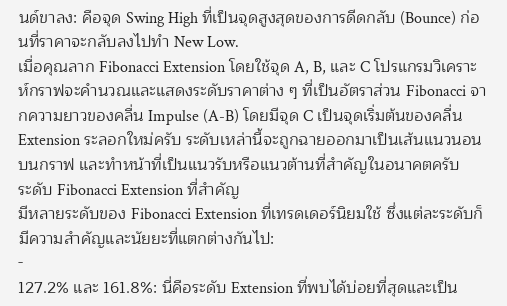นด์ขาลง: คือจุด Swing High ที่เป็นจุดสูงสุดของการดีดกลับ (Bounce) ก่อนที่ราคาจะกลับลงไปทำ New Low.
เมื่อคุณลาก Fibonacci Extension โดยใช้จุด A, B, และ C โปรแกรมวิเคราะห์กราฟจะคำนวณและแสดงระดับราคาต่าง ๆ ที่เป็นอัตราส่วน Fibonacci จากความยาวของคลื่น Impulse (A-B) โดยมีจุด C เป็นจุดเริ่มต้นของคลื่น Extension ระลอกใหม่ครับ ระดับเหล่านี้จะถูกฉายออกมาเป็นเส้นแนวนอนบนกราฟ และทำหน้าที่เป็นแนวรับหรือแนวต้านที่สำคัญในอนาคตครับ
ระดับ Fibonacci Extension ที่สำคัญ
มีหลายระดับของ Fibonacci Extension ที่เทรดเดอร์นิยมใช้ ซึ่งแต่ละระดับก็มีความสำคัญและนัยยะที่แตกต่างกันไป:
-
127.2% และ 161.8%: นี่คือระดับ Extension ที่พบได้บ่อยที่สุดและเป็น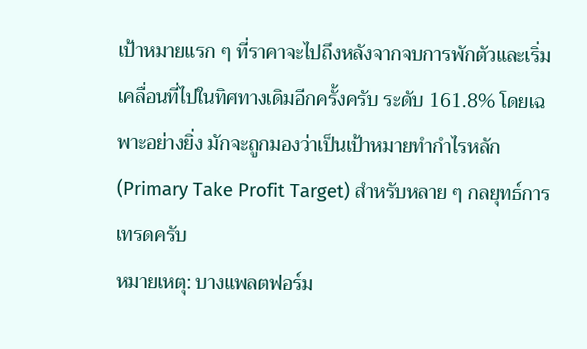เป้าหมายแรก ๆ ที่ราคาจะไปถึงหลังจากจบการพักตัวและเริ่มเคลื่อนที่ไปในทิศทางเดิมอีกครั้งครับ ระดับ 161.8% โดยเฉพาะอย่างยิ่ง มักจะถูกมองว่าเป็นเป้าหมายทำกำไรหลัก (Primary Take Profit Target) สำหรับหลาย ๆ กลยุทธ์การเทรดครับ
หมายเหตุ: บางแพลตฟอร์ม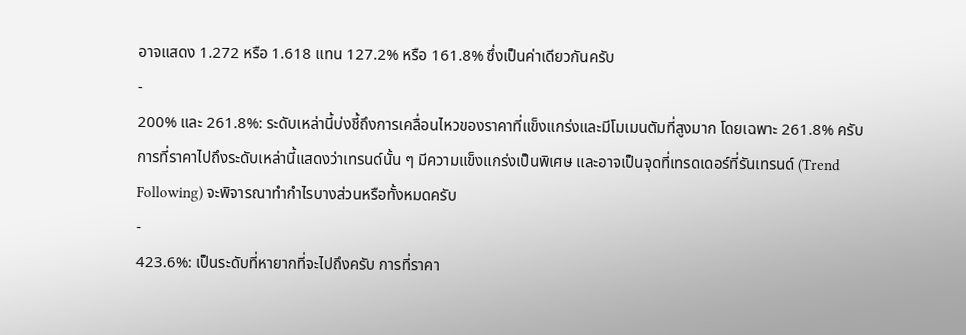อาจแสดง 1.272 หรือ 1.618 แทน 127.2% หรือ 161.8% ซึ่งเป็นค่าเดียวกันครับ
-
200% และ 261.8%: ระดับเหล่านี้บ่งชี้ถึงการเคลื่อนไหวของราคาที่แข็งแกร่งและมีโมเมนตัมที่สูงมาก โดยเฉพาะ 261.8% ครับ การที่ราคาไปถึงระดับเหล่านี้แสดงว่าเทรนด์นั้น ๆ มีความแข็งแกร่งเป็นพิเศษ และอาจเป็นจุดที่เทรดเดอร์ที่รันเทรนด์ (Trend Following) จะพิจารณาทำกำไรบางส่วนหรือทั้งหมดครับ
-
423.6%: เป็นระดับที่หายากที่จะไปถึงครับ การที่ราคา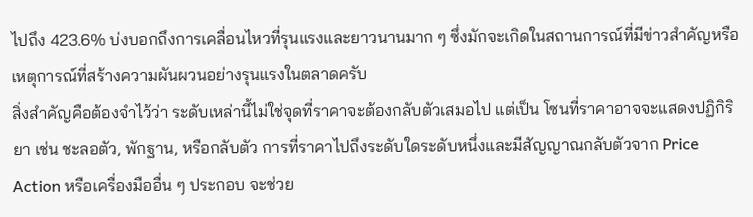ไปถึง 423.6% บ่งบอกถึงการเคลื่อนไหวที่รุนแรงและยาวนานมาก ๆ ซึ่งมักจะเกิดในสถานการณ์ที่มีข่าวสำคัญหรือเหตุการณ์ที่สร้างความผันผวนอย่างรุนแรงในตลาดครับ
สิ่งสำคัญคือต้องจำไว้ว่า ระดับเหล่านี้ไม่ใช่จุดที่ราคาจะต้องกลับตัวเสมอไป แต่เป็น โซนที่ราคาอาจจะแสดงปฏิกิริยา เช่น ชะลอตัว, พักฐาน, หรือกลับตัว การที่ราคาไปถึงระดับใดระดับหนึ่งและมีสัญญาณกลับตัวจาก Price Action หรือเครื่องมืออื่น ๆ ประกอบ จะช่วย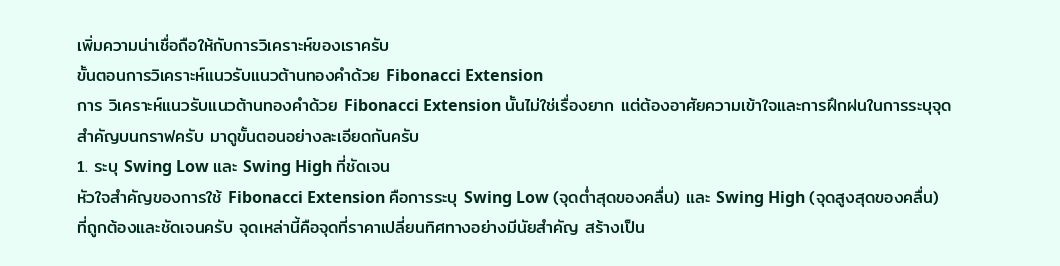เพิ่มความน่าเชื่อถือให้กับการวิเคราะห์ของเราครับ
ขั้นตอนการวิเคราะห์แนวรับแนวต้านทองคำด้วย Fibonacci Extension
การ วิเคราะห์แนวรับแนวต้านทองคำด้วย Fibonacci Extension นั้นไม่ใช่เรื่องยาก แต่ต้องอาศัยความเข้าใจและการฝึกฝนในการระบุจุดสำคัญบนกราฟครับ มาดูขั้นตอนอย่างละเอียดกันครับ
1. ระบุ Swing Low และ Swing High ที่ชัดเจน
หัวใจสำคัญของการใช้ Fibonacci Extension คือการระบุ Swing Low (จุดต่ำสุดของคลื่น) และ Swing High (จุดสูงสุดของคลื่น) ที่ถูกต้องและชัดเจนครับ จุดเหล่านี้คือจุดที่ราคาเปลี่ยนทิศทางอย่างมีนัยสำคัญ สร้างเป็น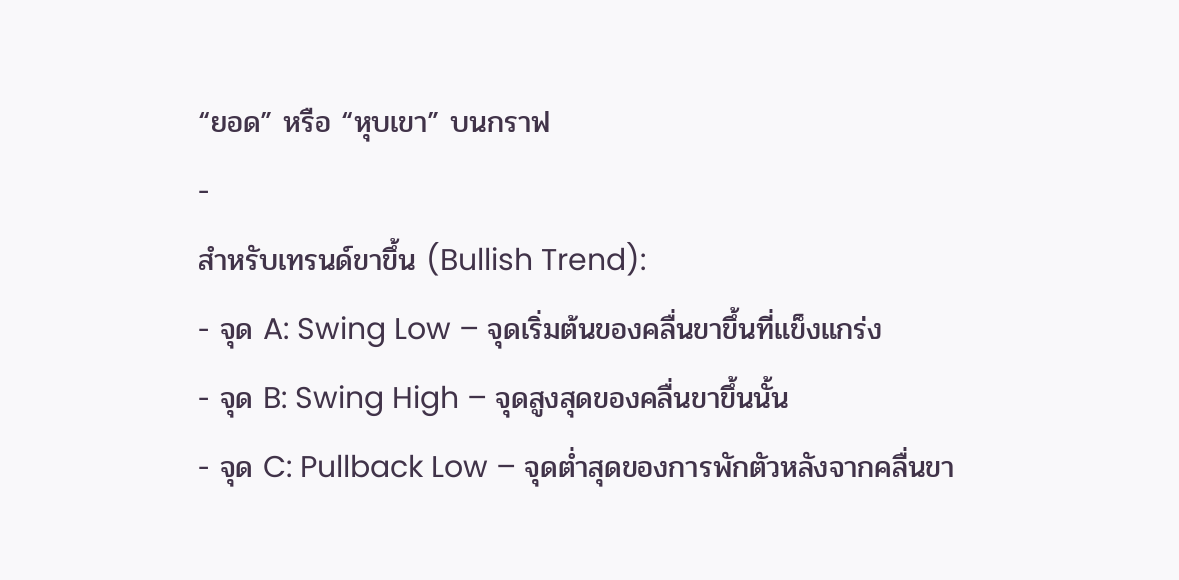“ยอด” หรือ “หุบเขา” บนกราฟ
-
สำหรับเทรนด์ขาขึ้น (Bullish Trend):
- จุด A: Swing Low – จุดเริ่มต้นของคลื่นขาขึ้นที่แข็งแกร่ง
- จุด B: Swing High – จุดสูงสุดของคลื่นขาขึ้นนั้น
- จุด C: Pullback Low – จุดต่ำสุดของการพักตัวหลังจากคลื่นขา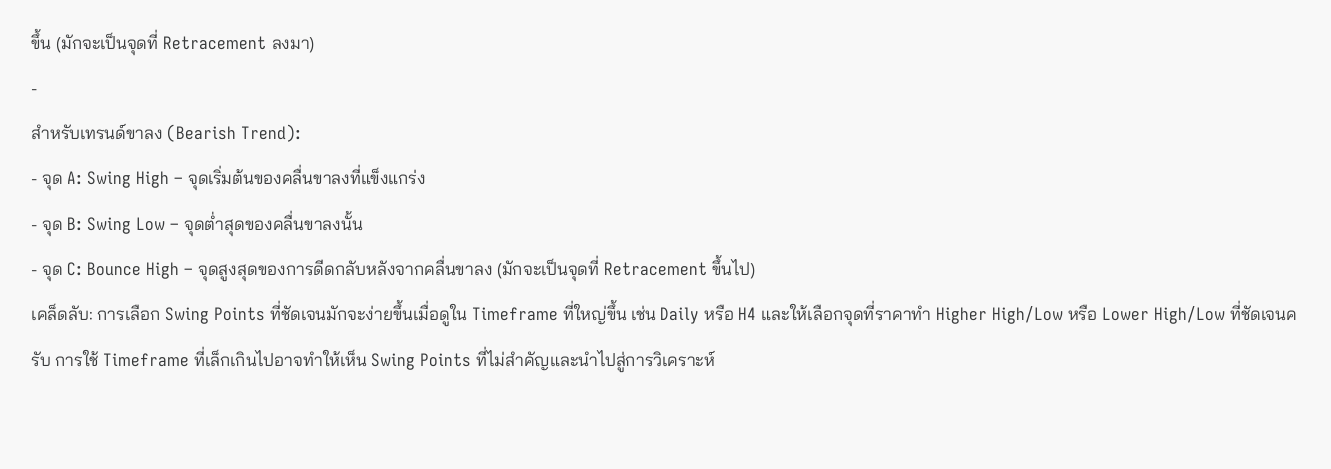ขึ้น (มักจะเป็นจุดที่ Retracement ลงมา)
-
สำหรับเทรนด์ขาลง (Bearish Trend):
- จุด A: Swing High – จุดเริ่มต้นของคลื่นขาลงที่แข็งแกร่ง
- จุด B: Swing Low – จุดต่ำสุดของคลื่นขาลงนั้น
- จุด C: Bounce High – จุดสูงสุดของการดีดกลับหลังจากคลื่นขาลง (มักจะเป็นจุดที่ Retracement ขึ้นไป)
เคล็ดลับ: การเลือก Swing Points ที่ชัดเจนมักจะง่ายขึ้นเมื่อดูใน Timeframe ที่ใหญ่ขึ้น เช่น Daily หรือ H4 และให้เลือกจุดที่ราคาทำ Higher High/Low หรือ Lower High/Low ที่ชัดเจนครับ การใช้ Timeframe ที่เล็กเกินไปอาจทำให้เห็น Swing Points ที่ไม่สำคัญและนำไปสู่การวิเคราะห์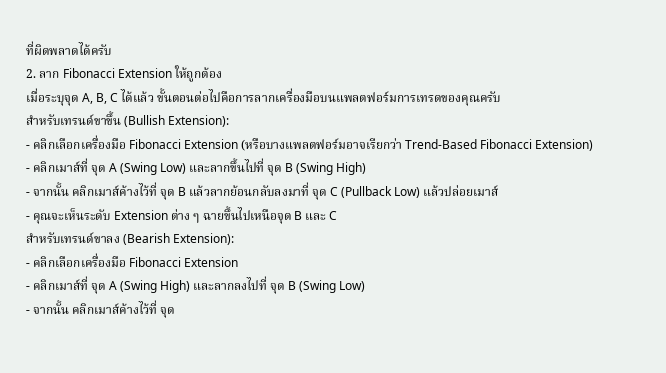ที่ผิดพลาดได้ครับ
2. ลาก Fibonacci Extension ให้ถูกต้อง
เมื่อระบุจุด A, B, C ได้แล้ว ขั้นตอนต่อไปคือการลากเครื่องมือบนแพลตฟอร์มการเทรดของคุณครับ
สำหรับเทรนด์ขาขึ้น (Bullish Extension):
- คลิกเลือกเครื่องมือ Fibonacci Extension (หรือบางแพลตฟอร์มอาจเรียกว่า Trend-Based Fibonacci Extension)
- คลิกเมาส์ที่ จุด A (Swing Low) และลากขึ้นไปที่ จุด B (Swing High)
- จากนั้น คลิกเมาส์ค้างไว้ที่ จุด B แล้วลากย้อนกลับลงมาที่ จุด C (Pullback Low) แล้วปล่อยเมาส์
- คุณจะเห็นระดับ Extension ต่าง ๆ ฉายขึ้นไปเหนือจุด B และ C
สำหรับเทรนด์ขาลง (Bearish Extension):
- คลิกเลือกเครื่องมือ Fibonacci Extension
- คลิกเมาส์ที่ จุด A (Swing High) และลากลงไปที่ จุด B (Swing Low)
- จากนั้น คลิกเมาส์ค้างไว้ที่ จุด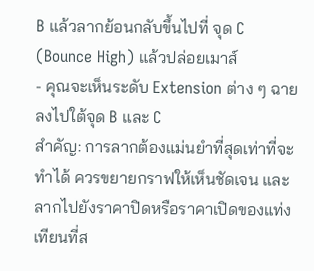B แล้วลากย้อนกลับขึ้นไปที่ จุด C (Bounce High) แล้วปล่อยเมาส์
- คุณจะเห็นระดับ Extension ต่าง ๆ ฉายลงไปใต้จุด B และ C
สำคัญ: การลากต้องแม่นยำที่สุดเท่าที่จะทำได้ ควรขยายกราฟให้เห็นชัดเจน และลากไปยังราคาปิดหรือราคาเปิดของแท่งเทียนที่ส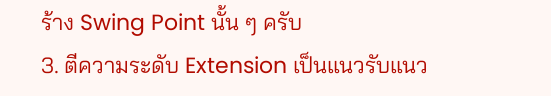ร้าง Swing Point นั้น ๆ ครับ
3. ตีความระดับ Extension เป็นแนวรับแนว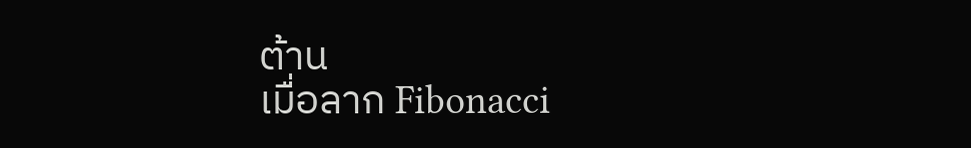ต้าน
เมื่อลาก Fibonacci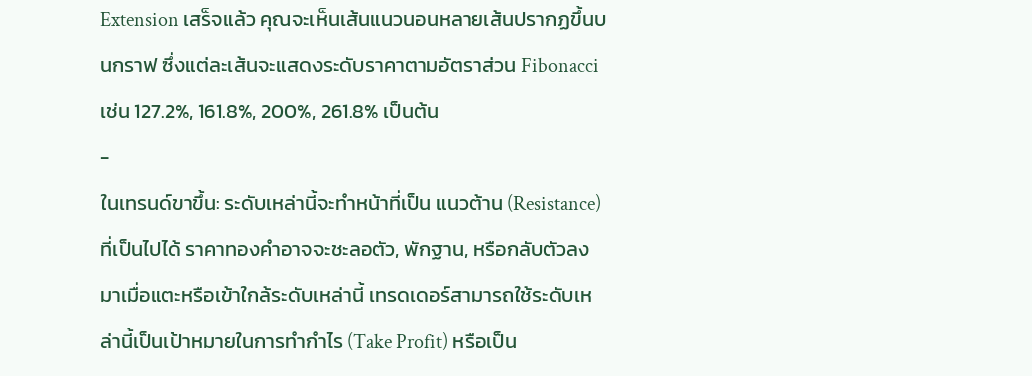Extension เสร็จแล้ว คุณจะเห็นเส้นแนวนอนหลายเส้นปรากฏขึ้นบนกราฟ ซึ่งแต่ละเส้นจะแสดงระดับราคาตามอัตราส่วน Fibonacci เช่น 127.2%, 161.8%, 200%, 261.8% เป็นต้น
-
ในเทรนด์ขาขึ้น: ระดับเหล่านี้จะทำหน้าที่เป็น แนวต้าน (Resistance) ที่เป็นไปได้ ราคาทองคำอาจจะชะลอตัว, พักฐาน, หรือกลับตัวลงมาเมื่อแตะหรือเข้าใกล้ระดับเหล่านี้ เทรดเดอร์สามารถใช้ระดับเหล่านี้เป็นเป้าหมายในการทำกำไร (Take Profit) หรือเป็น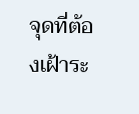จุดที่ต้องเฝ้าระ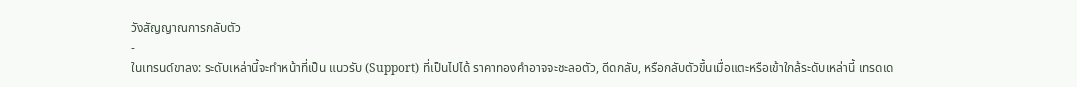วังสัญญาณการกลับตัว
-
ในเทรนด์ขาลง: ระดับเหล่านี้จะทำหน้าที่เป็น แนวรับ (Support) ที่เป็นไปได้ ราคาทองคำอาจจะชะลอตัว, ดีดกลับ, หรือกลับตัวขึ้นเมื่อแตะหรือเข้าใกล้ระดับเหล่านี้ เทรดเด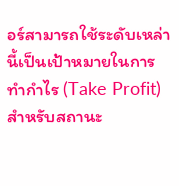อร์สามารถใช้ระดับเหล่านี้เป็นเป้าหมายในการทำกำไร (Take Profit) สำหรับสถานะ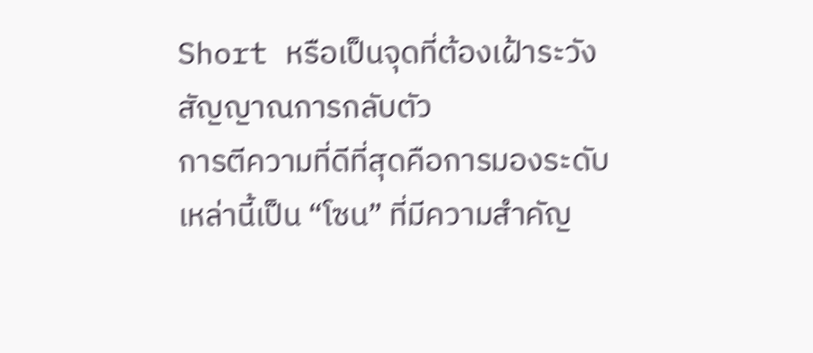Short หรือเป็นจุดที่ต้องเฝ้าระวังสัญญาณการกลับตัว
การตีความที่ดีที่สุดคือการมองระดับเหล่านี้เป็น “โซน” ที่มีความสำคัญ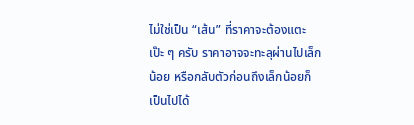ไม่ใช่เป็น “เส้น” ที่ราคาจะต้องแตะเป๊ะ ๆ ครับ ราคาอาจจะทะลุผ่านไปเล็กน้อย หรือกลับตัวก่อนถึงเล็กน้อยก็เป็นไปได้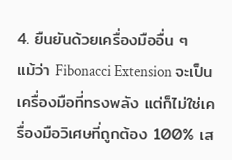4. ยืนยันด้วยเครื่องมืออื่น ๆ
แม้ว่า Fibonacci Extension จะเป็นเครื่องมือที่ทรงพลัง แต่ก็ไม่ใช่เครื่องมือวิเศษที่ถูกต้อง 100% เส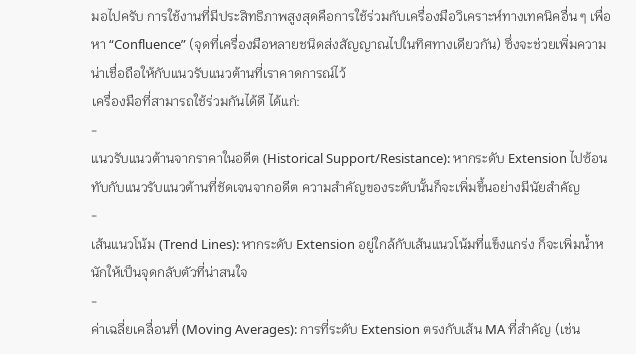มอไปครับ การใช้งานที่มีประสิทธิภาพสูงสุดคือการใช้ร่วมกับเครื่องมือวิเคราะห์ทางเทคนิคอื่น ๆ เพื่อหา “Confluence” (จุดที่เครื่องมือหลายชนิดส่งสัญญาณไปในทิศทางเดียวกัน) ซึ่งจะช่วยเพิ่มความน่าเชื่อถือให้กับแนวรับแนวต้านที่เราคาดการณ์ไว้
เครื่องมือที่สามารถใช้ร่วมกันได้ดี ได้แก่:
-
แนวรับแนวต้านจากราคาในอดีต (Historical Support/Resistance): หากระดับ Extension ไปซ้อนทับกับแนวรับแนวต้านที่ชัดเจนจากอดีต ความสำคัญของระดับนั้นก็จะเพิ่มขึ้นอย่างมีนัยสำคัญ
-
เส้นแนวโน้ม (Trend Lines): หากระดับ Extension อยู่ใกล้กับเส้นแนวโน้มที่แข็งแกร่ง ก็จะเพิ่มน้ำหนักให้เป็นจุดกลับตัวที่น่าสนใจ
-
ค่าเฉลี่ยเคลื่อนที่ (Moving Averages): การที่ระดับ Extension ตรงกับเส้น MA ที่สำคัญ (เช่น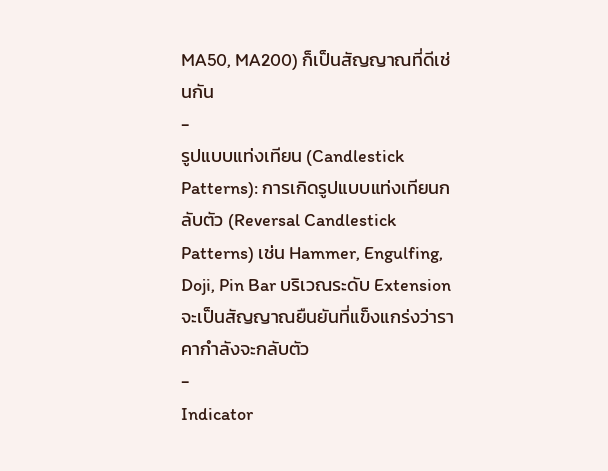MA50, MA200) ก็เป็นสัญญาณที่ดีเช่นกัน
-
รูปแบบแท่งเทียน (Candlestick Patterns): การเกิดรูปแบบแท่งเทียนกลับตัว (Reversal Candlestick Patterns) เช่น Hammer, Engulfing, Doji, Pin Bar บริเวณระดับ Extension จะเป็นสัญญาณยืนยันที่แข็งแกร่งว่าราคากำลังจะกลับตัว
-
Indicator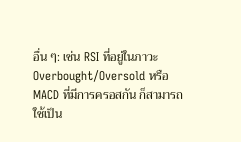อื่น ๆ: เช่น RSI ที่อยู่ในภาวะ Overbought/Oversold หรือ MACD ที่มีการครอสกัน ก็สามารถใช้เป็น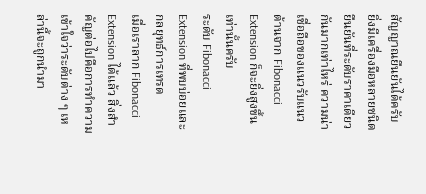สัญญาณยืนยันได้ครับ
ยิ่งมีเครื่องมือหลายชนิดยืนยันที่ระดับราคาเดียวกันมากเท่าไหร่ ความน่าเชื่อถือของแนวรับแนวต้านจาก Fibonacci Extension ก็จะยิ่งสูงขึ้นเท่านั้นครับ
ระดับ Fibonacci Extension ที่พบบ่อยและกลยุทธ์การเทรด
เมื่อเราลาก Fibonacci Extension ได้แล้ว สิ่งสำคัญต่อไปคือการทำความเข้าใจว่าระดับต่าง ๆ เหล่านี้จะถูกนำมา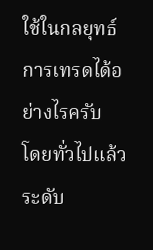ใช้ในกลยุทธ์การเทรดได้อย่างไรครับ
โดยทั่วไปแล้ว ระดับ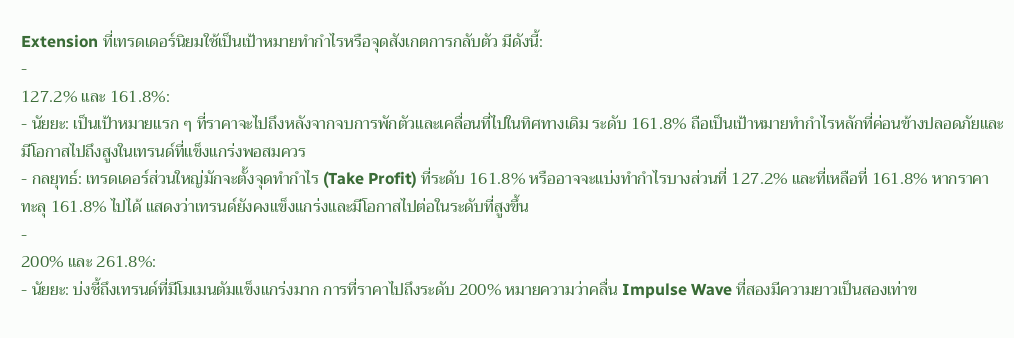Extension ที่เทรดเดอร์นิยมใช้เป็นเป้าหมายทำกำไรหรือจุดสังเกตการกลับตัว มีดังนี้:
-
127.2% และ 161.8%:
- นัยยะ: เป็นเป้าหมายแรก ๆ ที่ราคาจะไปถึงหลังจากจบการพักตัวและเคลื่อนที่ไปในทิศทางเดิม ระดับ 161.8% ถือเป็นเป้าหมายทำกำไรหลักที่ค่อนข้างปลอดภัยและมีโอกาสไปถึงสูงในเทรนด์ที่แข็งแกร่งพอสมควร
- กลยุทธ์: เทรดเดอร์ส่วนใหญ่มักจะตั้งจุดทำกำไร (Take Profit) ที่ระดับ 161.8% หรืออาจจะแบ่งทำกำไรบางส่วนที่ 127.2% และที่เหลือที่ 161.8% หากราคาทะลุ 161.8% ไปได้ แสดงว่าเทรนด์ยังคงแข็งแกร่งและมีโอกาสไปต่อในระดับที่สูงขึ้น
-
200% และ 261.8%:
- นัยยะ: บ่งชี้ถึงเทรนด์ที่มีโมเมนตัมแข็งแกร่งมาก การที่ราคาไปถึงระดับ 200% หมายความว่าคลื่น Impulse Wave ที่สองมีความยาวเป็นสองเท่าข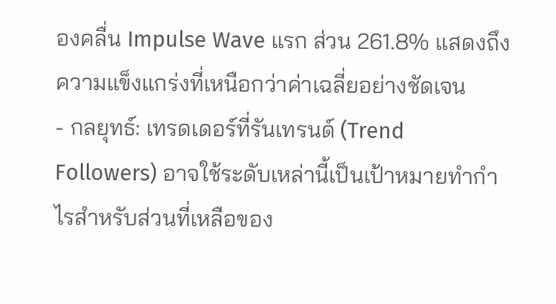องคลื่น Impulse Wave แรก ส่วน 261.8% แสดงถึงความแข็งแกร่งที่เหนือกว่าค่าเฉลี่ยอย่างชัดเจน
- กลยุทธ์: เทรดเดอร์ที่รันเทรนด์ (Trend Followers) อาจใช้ระดับเหล่านี้เป็นเป้าหมายทำกำไรสำหรับส่วนที่เหลือของ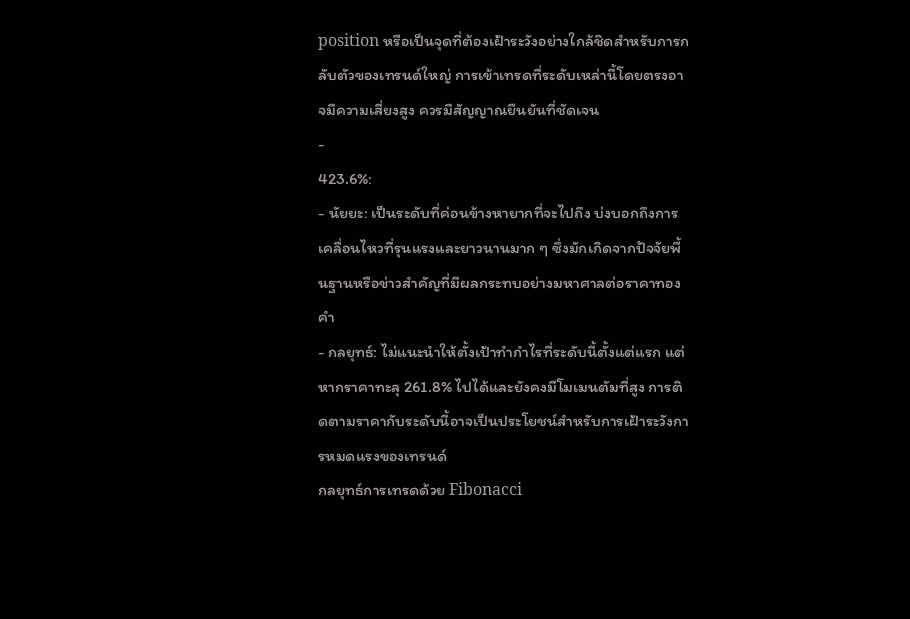position หรือเป็นจุดที่ต้องเฝ้าระวังอย่างใกล้ชิดสำหรับการกลับตัวของเทรนด์ใหญ่ การเข้าเทรดที่ระดับเหล่านี้โดยตรงอาจมีความเสี่ยงสูง ควรมีสัญญาณยืนยันที่ชัดเจน
-
423.6%:
- นัยยะ: เป็นระดับที่ค่อนข้างหายากที่จะไปถึง บ่งบอกถึงการเคลื่อนไหวที่รุนแรงและยาวนานมาก ๆ ซึ่งมักเกิดจากปัจจัยพื้นฐานหรือข่าวสำคัญที่มีผลกระทบอย่างมหาศาลต่อราคาทองคำ
- กลยุทธ์: ไม่แนะนำให้ตั้งเป้าทำกำไรที่ระดับนี้ตั้งแต่แรก แต่หากราคาทะลุ 261.8% ไปได้และยังคงมีโมเมนตัมที่สูง การติดตามราคากับระดับนี้อาจเป็นประโยชน์สำหรับการเฝ้าระวังการหมดแรงของเทรนด์
กลยุทธ์การเทรดด้วย Fibonacci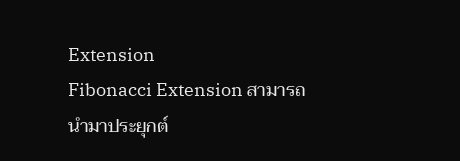Extension
Fibonacci Extension สามารถนำมาประยุกต์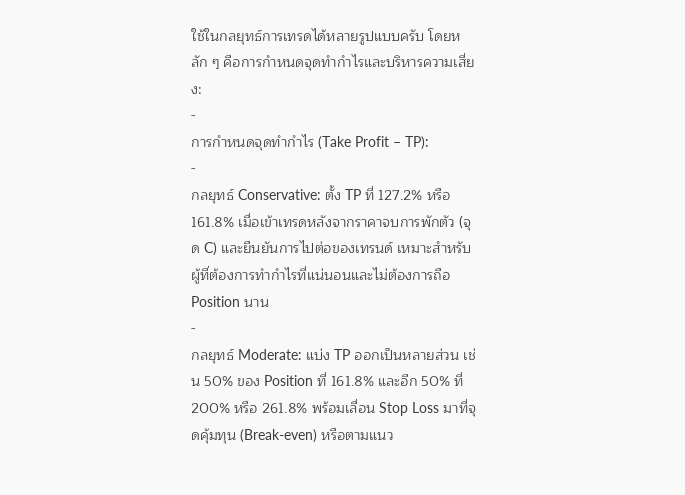ใช้ในกลยุทธ์การเทรดได้หลายรูปแบบครับ โดยหลัก ๆ คือการกำหนดจุดทำกำไรและบริหารความเสี่ยง:
-
การกำหนดจุดทำกำไร (Take Profit – TP):
-
กลยุทธ์ Conservative: ตั้ง TP ที่ 127.2% หรือ 161.8% เมื่อเข้าเทรดหลังจากราคาจบการพักตัว (จุด C) และยืนยันการไปต่อของเทรนด์ เหมาะสำหรับผู้ที่ต้องการทำกำไรที่แน่นอนและไม่ต้องการถือ Position นาน
-
กลยุทธ์ Moderate: แบ่ง TP ออกเป็นหลายส่วน เช่น 50% ของ Position ที่ 161.8% และอีก 50% ที่ 200% หรือ 261.8% พร้อมเลื่อน Stop Loss มาที่จุดคุ้มทุน (Break-even) หรือตามแนว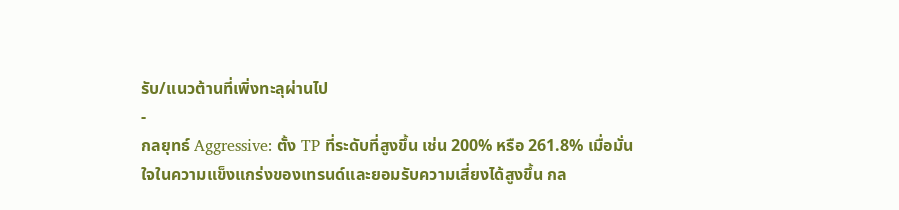รับ/แนวต้านที่เพิ่งทะลุผ่านไป
-
กลยุทธ์ Aggressive: ตั้ง TP ที่ระดับที่สูงขึ้น เช่น 200% หรือ 261.8% เมื่อมั่นใจในความแข็งแกร่งของเทรนด์และยอมรับความเสี่ยงได้สูงขึ้น กล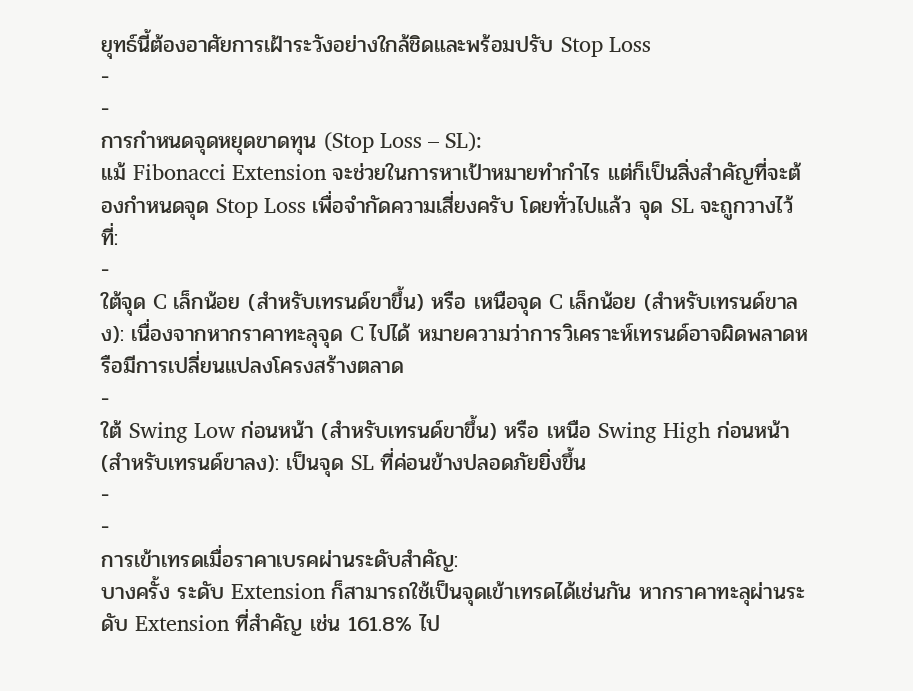ยุทธ์นี้ต้องอาศัยการเฝ้าระวังอย่างใกล้ชิดและพร้อมปรับ Stop Loss
-
-
การกำหนดจุดหยุดขาดทุน (Stop Loss – SL):
แม้ Fibonacci Extension จะช่วยในการหาเป้าหมายทำกำไร แต่ก็เป็นสิ่งสำคัญที่จะต้องกำหนดจุด Stop Loss เพื่อจำกัดความเสี่ยงครับ โดยทั่วไปแล้ว จุด SL จะถูกวางไว้ที่:
-
ใต้จุด C เล็กน้อย (สำหรับเทรนด์ขาขึ้น) หรือ เหนือจุด C เล็กน้อย (สำหรับเทรนด์ขาลง): เนื่องจากหากราคาทะลุจุด C ไปได้ หมายความว่าการวิเคราะห์เทรนด์อาจผิดพลาดหรือมีการเปลี่ยนแปลงโครงสร้างตลาด
-
ใต้ Swing Low ก่อนหน้า (สำหรับเทรนด์ขาขึ้น) หรือ เหนือ Swing High ก่อนหน้า (สำหรับเทรนด์ขาลง): เป็นจุด SL ที่ค่อนข้างปลอดภัยยิ่งขึ้น
-
-
การเข้าเทรดเมื่อราคาเบรคผ่านระดับสำคัญ:
บางครั้ง ระดับ Extension ก็สามารถใช้เป็นจุดเข้าเทรดได้เช่นกัน หากราคาทะลุผ่านระดับ Extension ที่สำคัญ เช่น 161.8% ไป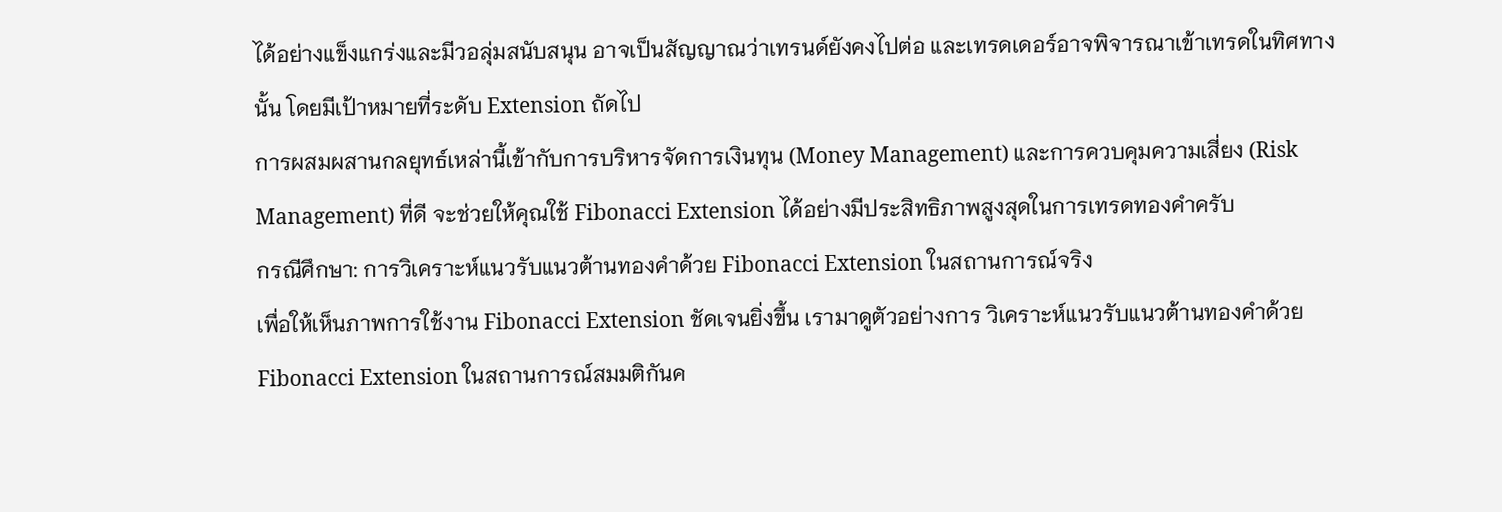ได้อย่างแข็งแกร่งและมีวอลุ่มสนับสนุน อาจเป็นสัญญาณว่าเทรนด์ยังคงไปต่อ และเทรดเดอร์อาจพิจารณาเข้าเทรดในทิศทางนั้น โดยมีเป้าหมายที่ระดับ Extension ถัดไป
การผสมผสานกลยุทธ์เหล่านี้เข้ากับการบริหารจัดการเงินทุน (Money Management) และการควบคุมความเสี่ยง (Risk Management) ที่ดี จะช่วยให้คุณใช้ Fibonacci Extension ได้อย่างมีประสิทธิภาพสูงสุดในการเทรดทองคำครับ
กรณีศึกษา: การวิเคราะห์แนวรับแนวต้านทองคำด้วย Fibonacci Extension ในสถานการณ์จริง
เพื่อให้เห็นภาพการใช้งาน Fibonacci Extension ชัดเจนยิ่งขึ้น เรามาดูตัวอย่างการ วิเคราะห์แนวรับแนวต้านทองคำด้วย Fibonacci Extension ในสถานการณ์สมมติกันค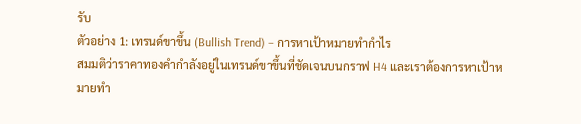รับ
ตัวอย่าง 1: เทรนด์ขาขึ้น (Bullish Trend) – การหาเป้าหมายทำกำไร
สมมติว่าราคาทองคำกำลังอยู่ในเทรนด์ขาขึ้นที่ชัดเจนบนกราฟ H4 และเราต้องการหาเป้าหมายทำ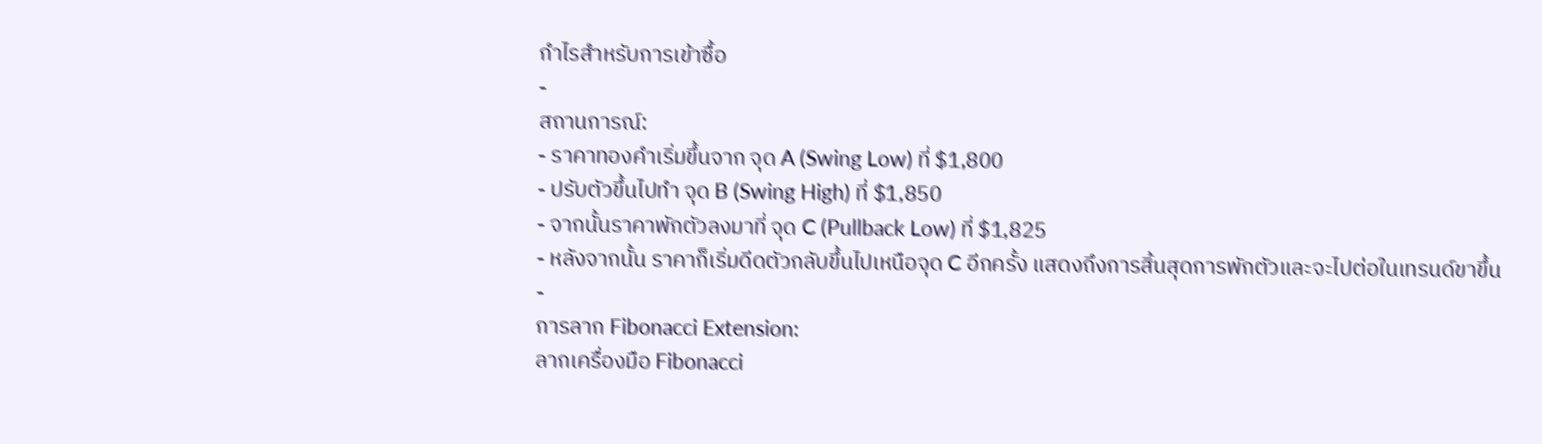กำไรสำหรับการเข้าซื้อ
-
สถานการณ์:
- ราคาทองคำเริ่มขึ้นจาก จุด A (Swing Low) ที่ $1,800
- ปรับตัวขึ้นไปทำ จุด B (Swing High) ที่ $1,850
- จากนั้นราคาพักตัวลงมาที่ จุด C (Pullback Low) ที่ $1,825
- หลังจากนั้น ราคาก็เริ่มดีดตัวกลับขึ้นไปเหนือจุด C อีกครั้ง แสดงถึงการสิ้นสุดการพักตัวและจะไปต่อในเทรนด์ขาขึ้น
-
การลาก Fibonacci Extension:
ลากเครื่องมือ Fibonacci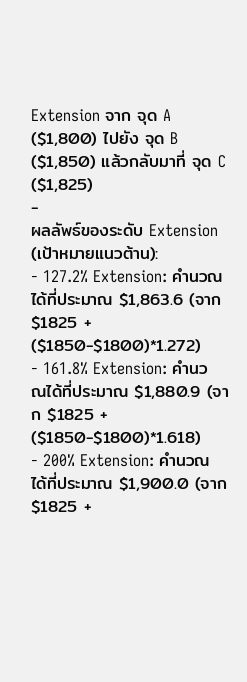Extension จาก จุด A ($1,800) ไปยัง จุด B ($1,850) แล้วกลับมาที่ จุด C ($1,825)
-
ผลลัพธ์ของระดับ Extension (เป้าหมายแนวต้าน):
- 127.2% Extension: คำนวณได้ที่ประมาณ $1,863.6 (จาก $1825 + ($1850-$1800)*1.272)
- 161.8% Extension: คำนวณได้ที่ประมาณ $1,880.9 (จาก $1825 + ($1850-$1800)*1.618)
- 200% Extension: คำนวณได้ที่ประมาณ $1,900.0 (จาก $1825 +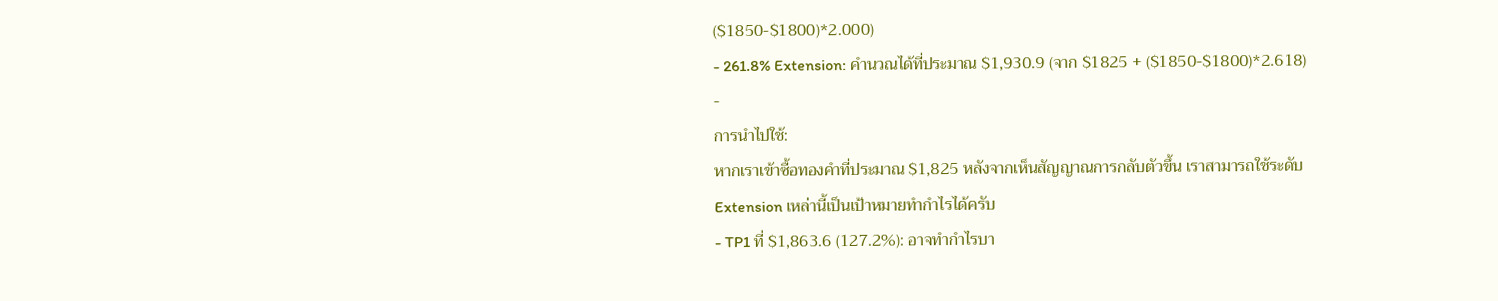($1850-$1800)*2.000)
- 261.8% Extension: คำนวณได้ที่ประมาณ $1,930.9 (จาก $1825 + ($1850-$1800)*2.618)
-
การนำไปใช้:
หากเราเข้าซื้อทองคำที่ประมาณ $1,825 หลังจากเห็นสัญญาณการกลับตัวขึ้น เราสามารถใช้ระดับ Extension เหล่านี้เป็นเป้าหมายทำกำไรได้ครับ
- TP1 ที่ $1,863.6 (127.2%): อาจทำกำไรบา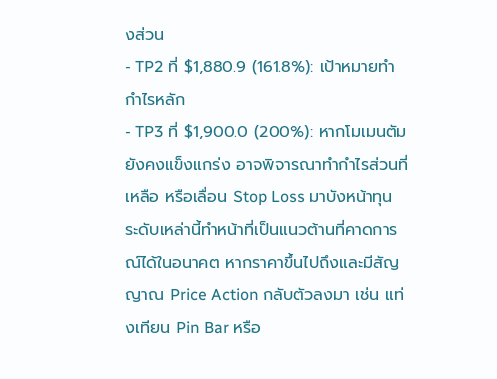งส่วน
- TP2 ที่ $1,880.9 (161.8%): เป้าหมายทำกำไรหลัก
- TP3 ที่ $1,900.0 (200%): หากโมเมนตัมยังคงแข็งแกร่ง อาจพิจารณาทำกำไรส่วนที่เหลือ หรือเลื่อน Stop Loss มาบังหน้าทุน
ระดับเหล่านี้ทำหน้าที่เป็นแนวต้านที่คาดการณ์ได้ในอนาคต หากราคาขึ้นไปถึงและมีสัญญาณ Price Action กลับตัวลงมา เช่น แท่งเทียน Pin Bar หรือ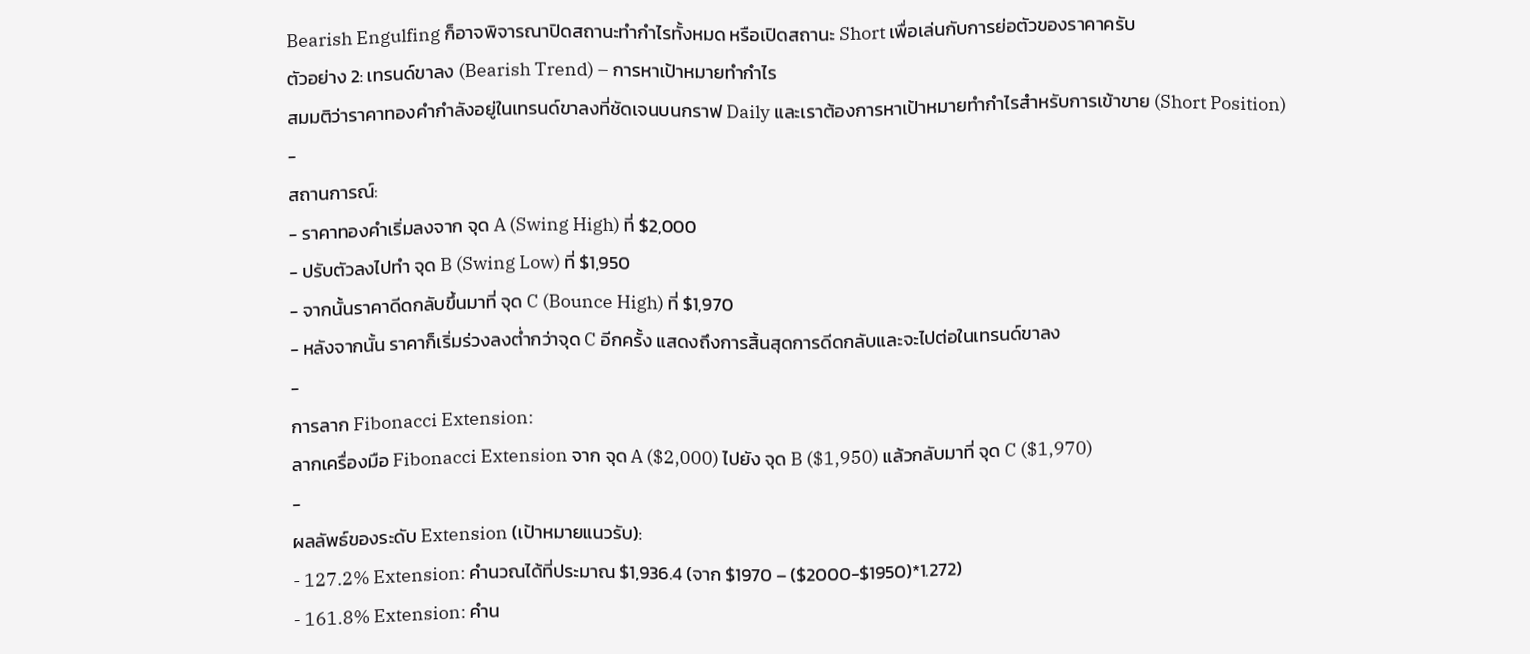Bearish Engulfing ก็อาจพิจารณาปิดสถานะทำกำไรทั้งหมด หรือเปิดสถานะ Short เพื่อเล่นกับการย่อตัวของราคาครับ
ตัวอย่าง 2: เทรนด์ขาลง (Bearish Trend) – การหาเป้าหมายทำกำไร
สมมติว่าราคาทองคำกำลังอยู่ในเทรนด์ขาลงที่ชัดเจนบนกราฟ Daily และเราต้องการหาเป้าหมายทำกำไรสำหรับการเข้าขาย (Short Position)
-
สถานการณ์:
- ราคาทองคำเริ่มลงจาก จุด A (Swing High) ที่ $2,000
- ปรับตัวลงไปทำ จุด B (Swing Low) ที่ $1,950
- จากนั้นราคาดีดกลับขึ้นมาที่ จุด C (Bounce High) ที่ $1,970
- หลังจากนั้น ราคาก็เริ่มร่วงลงต่ำกว่าจุด C อีกครั้ง แสดงถึงการสิ้นสุดการดีดกลับและจะไปต่อในเทรนด์ขาลง
-
การลาก Fibonacci Extension:
ลากเครื่องมือ Fibonacci Extension จาก จุด A ($2,000) ไปยัง จุด B ($1,950) แล้วกลับมาที่ จุด C ($1,970)
-
ผลลัพธ์ของระดับ Extension (เป้าหมายแนวรับ):
- 127.2% Extension: คำนวณได้ที่ประมาณ $1,936.4 (จาก $1970 – ($2000-$1950)*1.272)
- 161.8% Extension: คำน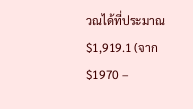วณได้ที่ประมาณ $1,919.1 (จาก $1970 –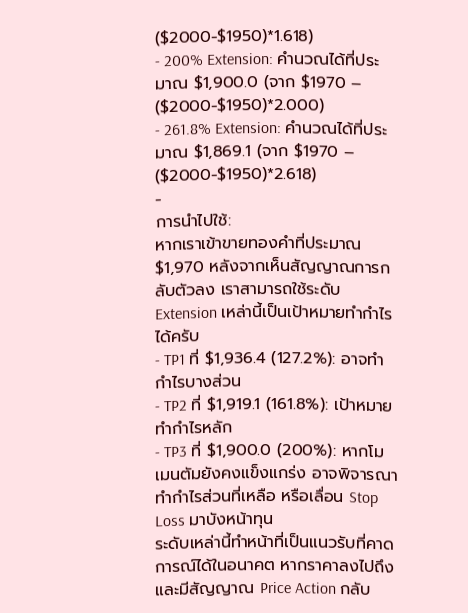($2000-$1950)*1.618)
- 200% Extension: คำนวณได้ที่ประมาณ $1,900.0 (จาก $1970 – ($2000-$1950)*2.000)
- 261.8% Extension: คำนวณได้ที่ประมาณ $1,869.1 (จาก $1970 – ($2000-$1950)*2.618)
-
การนำไปใช้:
หากเราเข้าขายทองคำที่ประมาณ $1,970 หลังจากเห็นสัญญาณการกลับตัวลง เราสามารถใช้ระดับ Extension เหล่านี้เป็นเป้าหมายทำกำไรได้ครับ
- TP1 ที่ $1,936.4 (127.2%): อาจทำกำไรบางส่วน
- TP2 ที่ $1,919.1 (161.8%): เป้าหมายทำกำไรหลัก
- TP3 ที่ $1,900.0 (200%): หากโมเมนตัมยังคงแข็งแกร่ง อาจพิจารณาทำกำไรส่วนที่เหลือ หรือเลื่อน Stop Loss มาบังหน้าทุน
ระดับเหล่านี้ทำหน้าที่เป็นแนวรับที่คาดการณ์ได้ในอนาคต หากราคาลงไปถึงและมีสัญญาณ Price Action กลับ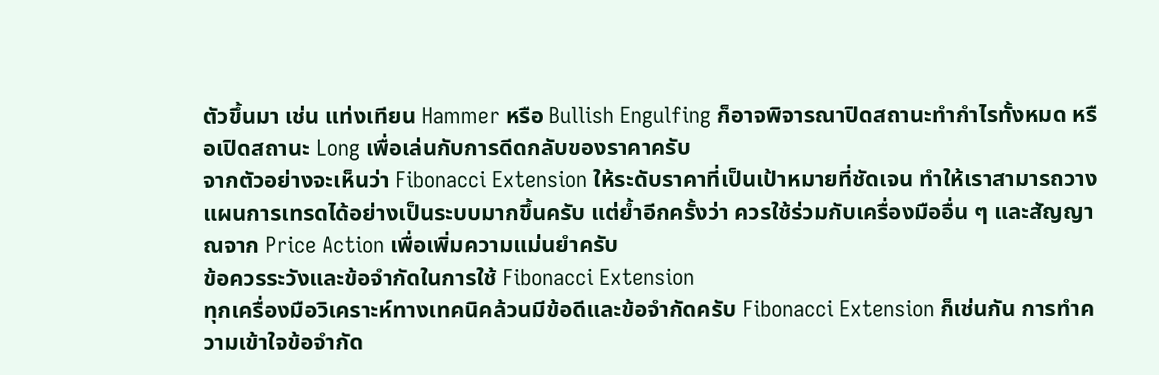ตัวขึ้นมา เช่น แท่งเทียน Hammer หรือ Bullish Engulfing ก็อาจพิจารณาปิดสถานะทำกำไรทั้งหมด หรือเปิดสถานะ Long เพื่อเล่นกับการดีดกลับของราคาครับ
จากตัวอย่างจะเห็นว่า Fibonacci Extension ให้ระดับราคาที่เป็นเป้าหมายที่ชัดเจน ทำให้เราสามารถวางแผนการเทรดได้อย่างเป็นระบบมากขึ้นครับ แต่ย้ำอีกครั้งว่า ควรใช้ร่วมกับเครื่องมืออื่น ๆ และสัญญาณจาก Price Action เพื่อเพิ่มความแม่นยำครับ
ข้อควรระวังและข้อจำกัดในการใช้ Fibonacci Extension
ทุกเครื่องมือวิเคราะห์ทางเทคนิคล้วนมีข้อดีและข้อจำกัดครับ Fibonacci Extension ก็เช่นกัน การทำความเข้าใจข้อจำกัด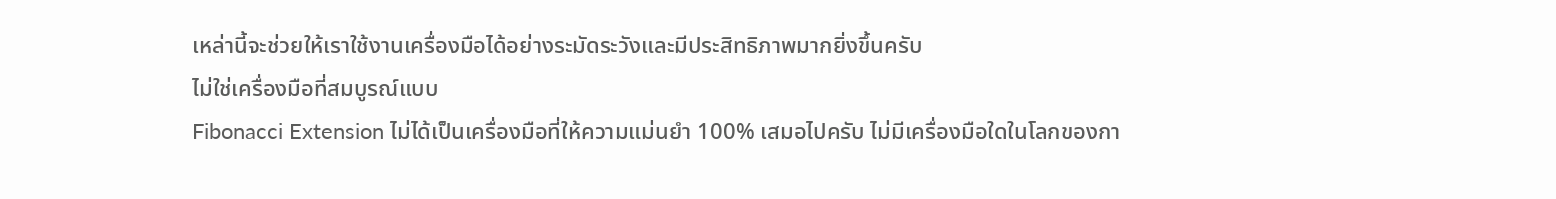เหล่านี้จะช่วยให้เราใช้งานเครื่องมือได้อย่างระมัดระวังและมีประสิทธิภาพมากยิ่งขึ้นครับ
ไม่ใช่เครื่องมือที่สมบูรณ์แบบ
Fibonacci Extension ไม่ได้เป็นเครื่องมือที่ให้ความแม่นยำ 100% เสมอไปครับ ไม่มีเครื่องมือใดในโลกของกา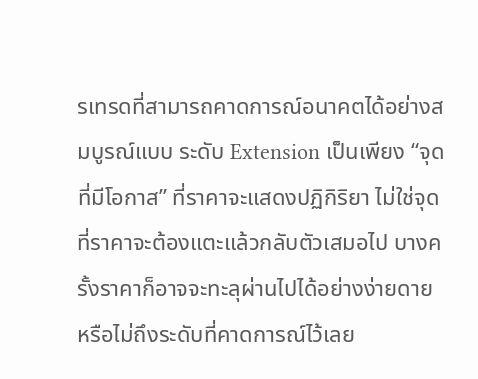รเทรดที่สามารถคาดการณ์อนาคตได้อย่างสมบูรณ์แบบ ระดับ Extension เป็นเพียง “จุดที่มีโอกาส” ที่ราคาจะแสดงปฏิกิริยา ไม่ใช่จุดที่ราคาจะต้องแตะแล้วกลับตัวเสมอไป บางครั้งราคาก็อาจจะทะลุผ่านไปได้อย่างง่ายดาย หรือไม่ถึงระดับที่คาดการณ์ไว้เลย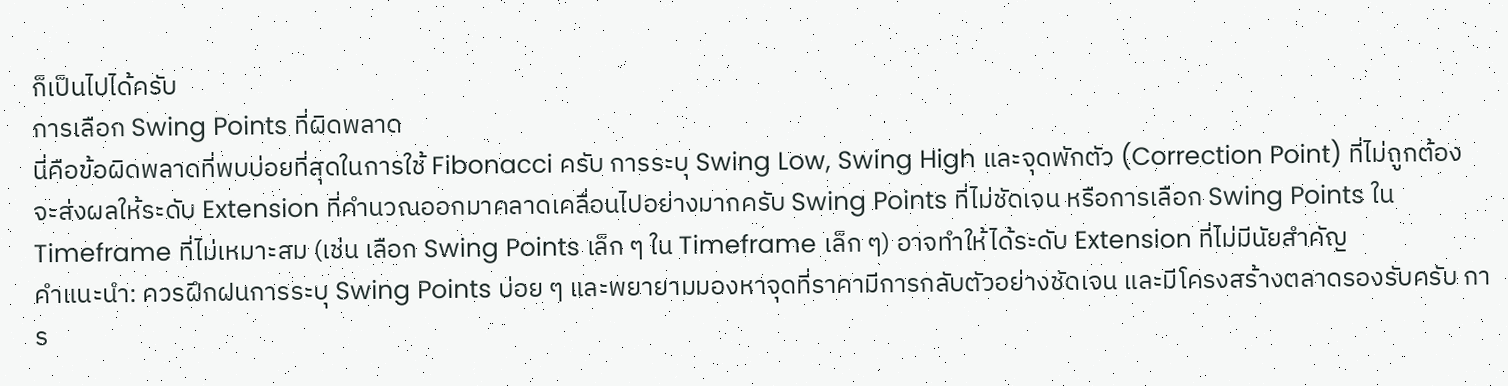ก็เป็นไปได้ครับ
การเลือก Swing Points ที่ผิดพลาด
นี่คือข้อผิดพลาดที่พบบ่อยที่สุดในการใช้ Fibonacci ครับ การระบุ Swing Low, Swing High และจุดพักตัว (Correction Point) ที่ไม่ถูกต้อง จะส่งผลให้ระดับ Extension ที่คำนวณออกมาคลาดเคลื่อนไปอย่างมากครับ Swing Points ที่ไม่ชัดเจน หรือการเลือก Swing Points ใน Timeframe ที่ไม่เหมาะสม (เช่น เลือก Swing Points เล็ก ๆ ใน Timeframe เล็ก ๆ) อาจทำให้ได้ระดับ Extension ที่ไม่มีนัยสำคัญ
คำแนะนำ: ควรฝึกฝนการระบุ Swing Points บ่อย ๆ และพยายามมองหาจุดที่ราคามีการกลับตัวอย่างชัดเจน และมีโครงสร้างตลาดรองรับครับ การ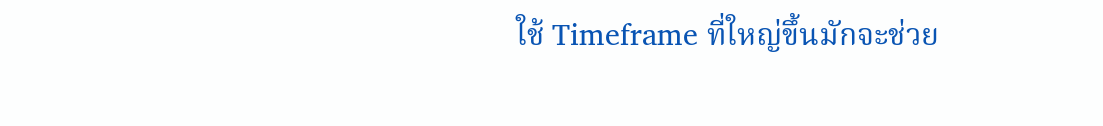ใช้ Timeframe ที่ใหญ่ขึ้นมักจะช่วย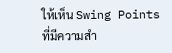ให้เห็น Swing Points ที่มีความสำ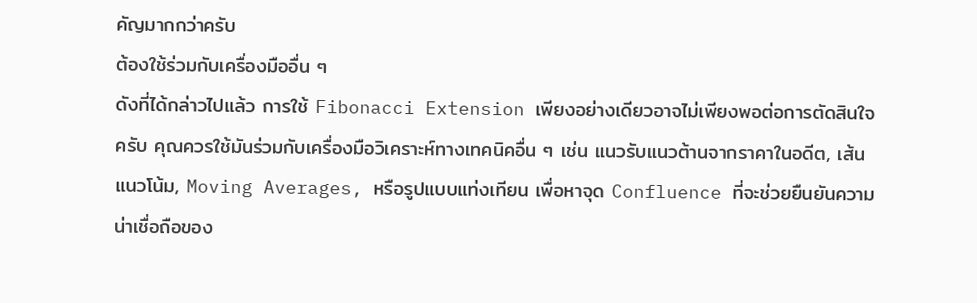คัญมากกว่าครับ
ต้องใช้ร่วมกับเครื่องมืออื่น ๆ
ดังที่ได้กล่าวไปแล้ว การใช้ Fibonacci Extension เพียงอย่างเดียวอาจไม่เพียงพอต่อการตัดสินใจครับ คุณควรใช้มันร่วมกับเครื่องมือวิเคราะห์ทางเทคนิคอื่น ๆ เช่น แนวรับแนวต้านจากราคาในอดีต, เส้นแนวโน้ม, Moving Averages, หรือรูปแบบแท่งเทียน เพื่อหาจุด Confluence ที่จะช่วยยืนยันความน่าเชื่อถือของ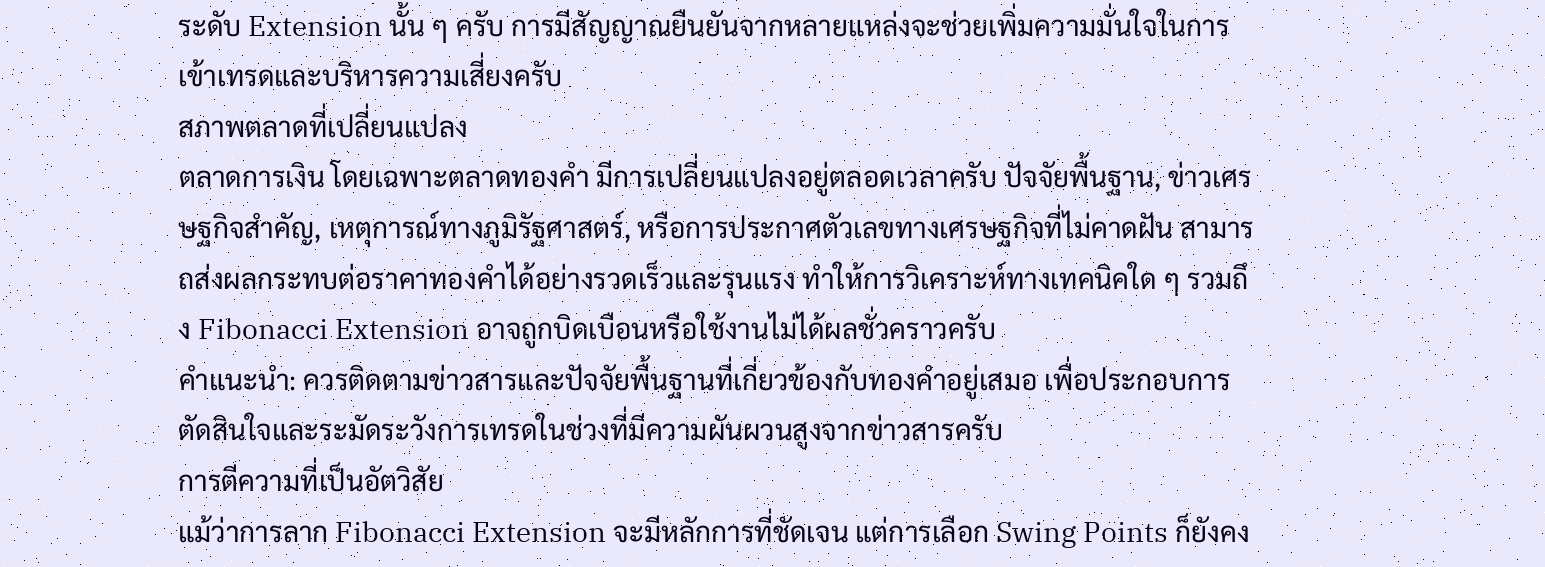ระดับ Extension นั้น ๆ ครับ การมีสัญญาณยืนยันจากหลายแหล่งจะช่วยเพิ่มความมั่นใจในการเข้าเทรดและบริหารความเสี่ยงครับ
สภาพตลาดที่เปลี่ยนแปลง
ตลาดการเงิน โดยเฉพาะตลาดทองคำ มีการเปลี่ยนแปลงอยู่ตลอดเวลาครับ ปัจจัยพื้นฐาน, ข่าวเศรษฐกิจสำคัญ, เหตุการณ์ทางภูมิรัฐศาสตร์, หรือการประกาศตัวเลขทางเศรษฐกิจที่ไม่คาดฝัน สามารถส่งผลกระทบต่อราคาทองคำได้อย่างรวดเร็วและรุนแรง ทำให้การวิเคราะห์ทางเทคนิคใด ๆ รวมถึง Fibonacci Extension อาจถูกบิดเบือนหรือใช้งานไม่ได้ผลชั่วคราวครับ
คำแนะนำ: ควรติดตามข่าวสารและปัจจัยพื้นฐานที่เกี่ยวข้องกับทองคำอยู่เสมอ เพื่อประกอบการตัดสินใจและระมัดระวังการเทรดในช่วงที่มีความผันผวนสูงจากข่าวสารครับ
การตีความที่เป็นอัตวิสัย
แม้ว่าการลาก Fibonacci Extension จะมีหลักการที่ชัดเจน แต่การเลือก Swing Points ก็ยังคง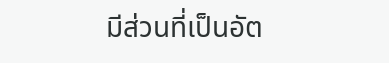มีส่วนที่เป็นอัต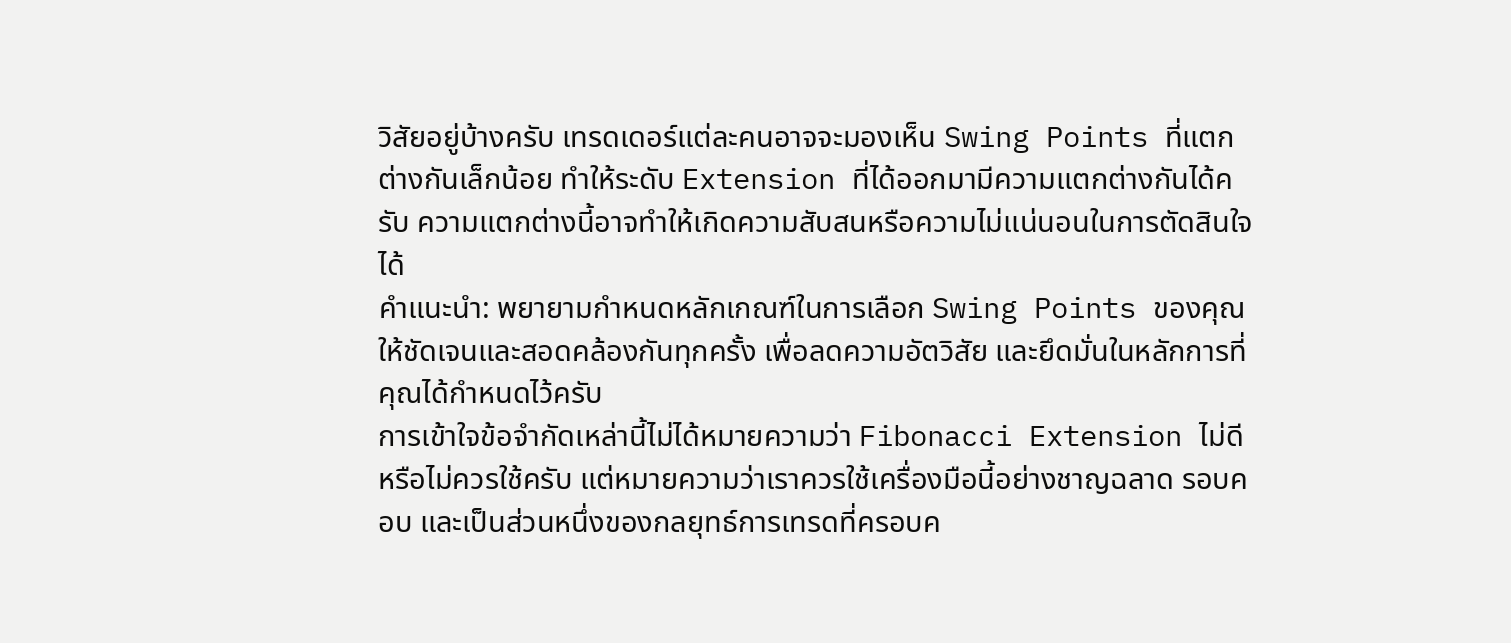วิสัยอยู่บ้างครับ เทรดเดอร์แต่ละคนอาจจะมองเห็น Swing Points ที่แตกต่างกันเล็กน้อย ทำให้ระดับ Extension ที่ได้ออกมามีความแตกต่างกันได้ครับ ความแตกต่างนี้อาจทำให้เกิดความสับสนหรือความไม่แน่นอนในการตัดสินใจได้
คำแนะนำ: พยายามกำหนดหลักเกณฑ์ในการเลือก Swing Points ของคุณให้ชัดเจนและสอดคล้องกันทุกครั้ง เพื่อลดความอัตวิสัย และยึดมั่นในหลักการที่คุณได้กำหนดไว้ครับ
การเข้าใจข้อจำกัดเหล่านี้ไม่ได้หมายความว่า Fibonacci Extension ไม่ดีหรือไม่ควรใช้ครับ แต่หมายความว่าเราควรใช้เครื่องมือนี้อย่างชาญฉลาด รอบคอบ และเป็นส่วนหนึ่งของกลยุทธ์การเทรดที่ครอบค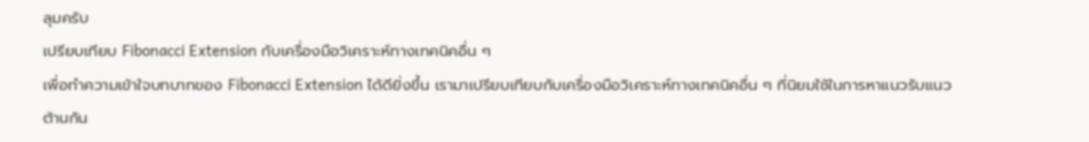ลุมครับ
เปรียบเทียบ Fibonacci Extension กับเครื่องมือวิเคราะห์ทางเทคนิคอื่น ๆ
เพื่อทำความเข้าใจบทบาทของ Fibonacci Extension ได้ดียิ่งขึ้น เรามาเปรียบเทียบกับเครื่องมือวิเคราะห์ทางเทคนิคอื่น ๆ ที่นิยมใช้ในการหาแนวรับแนวต้านกัน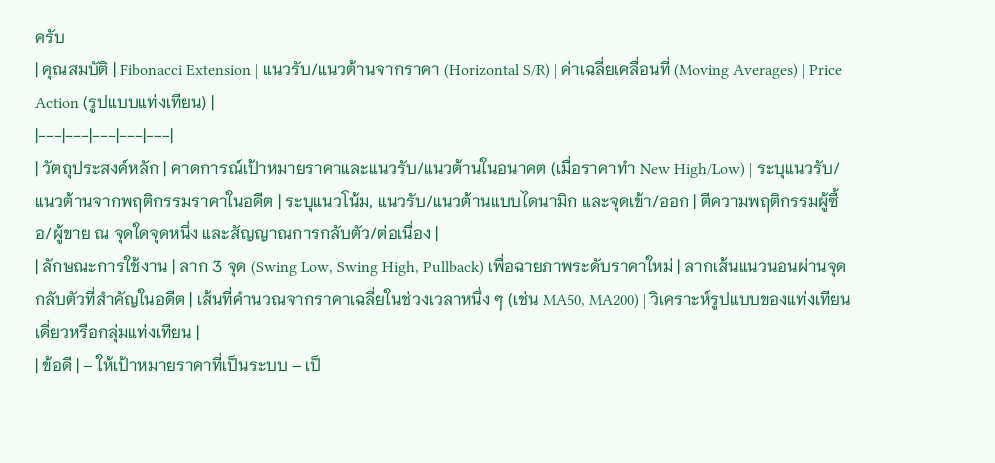ครับ
| คุณสมบัติ | Fibonacci Extension | แนวรับ/แนวต้านจากราคา (Horizontal S/R) | ค่าเฉลี่ยเคลื่อนที่ (Moving Averages) | Price Action (รูปแบบแท่งเทียน) |
|---|---|---|---|---|
| วัตถุประสงค์หลัก | คาดการณ์เป้าหมายราคาและแนวรับ/แนวต้านในอนาคต (เมื่อราคาทำ New High/Low) | ระบุแนวรับ/แนวต้านจากพฤติกรรมราคาในอดีต | ระบุแนวโน้ม, แนวรับ/แนวต้านแบบไดนามิก และจุดเข้า/ออก | ตีความพฤติกรรมผู้ซื้อ/ผู้ขาย ณ จุดใดจุดหนึ่ง และสัญญาณการกลับตัว/ต่อเนื่อง |
| ลักษณะการใช้งาน | ลาก 3 จุด (Swing Low, Swing High, Pullback) เพื่อฉายภาพระดับราคาใหม่ | ลากเส้นแนวนอนผ่านจุดกลับตัวที่สำคัญในอดีต | เส้นที่คำนวณจากราคาเฉลี่ยในช่วงเวลาหนึ่ง ๆ (เช่น MA50, MA200) | วิเคราะห์รูปแบบของแท่งเทียนเดี่ยวหรือกลุ่มแท่งเทียน |
| ข้อดี | – ให้เป้าหมายราคาที่เป็นระบบ – เป็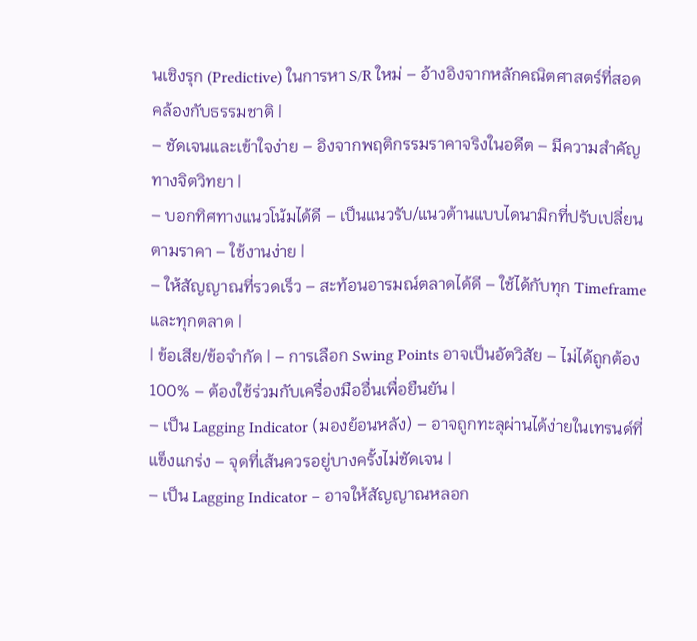นเชิงรุก (Predictive) ในการหา S/R ใหม่ – อ้างอิงจากหลักคณิตศาสตร์ที่สอดคล้องกับธรรมชาติ |
– ชัดเจนและเข้าใจง่าย – อิงจากพฤติกรรมราคาจริงในอดีต – มีความสำคัญทางจิตวิทยา |
– บอกทิศทางแนวโน้มได้ดี – เป็นแนวรับ/แนวต้านแบบไดนามิกที่ปรับเปลี่ยนตามราคา – ใช้งานง่าย |
– ให้สัญญาณที่รวดเร็ว – สะท้อนอารมณ์ตลาดได้ดี – ใช้ได้กับทุก Timeframe และทุกตลาด |
| ข้อเสีย/ข้อจำกัด | – การเลือก Swing Points อาจเป็นอัตวิสัย – ไม่ได้ถูกต้อง 100% – ต้องใช้ร่วมกับเครื่องมืออื่นเพื่อยืนยัน |
– เป็น Lagging Indicator (มองย้อนหลัง) – อาจถูกทะลุผ่านได้ง่ายในเทรนด์ที่แข็งแกร่ง – จุดที่เส้นควรอยู่บางครั้งไม่ชัดเจน |
– เป็น Lagging Indicator – อาจให้สัญญาณหลอก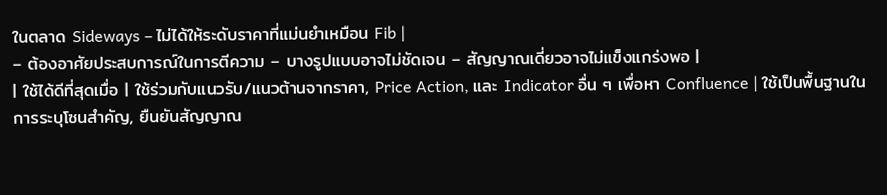ในตลาด Sideways – ไม่ได้ให้ระดับราคาที่แม่นยำเหมือน Fib |
– ต้องอาศัยประสบการณ์ในการตีความ – บางรูปแบบอาจไม่ชัดเจน – สัญญาณเดี่ยวอาจไม่แข็งแกร่งพอ |
| ใช้ได้ดีที่สุดเมื่อ | ใช้ร่วมกับแนวรับ/แนวต้านจากราคา, Price Action, และ Indicator อื่น ๆ เพื่อหา Confluence | ใช้เป็นพื้นฐานในการระบุโซนสำคัญ, ยืนยันสัญญาณ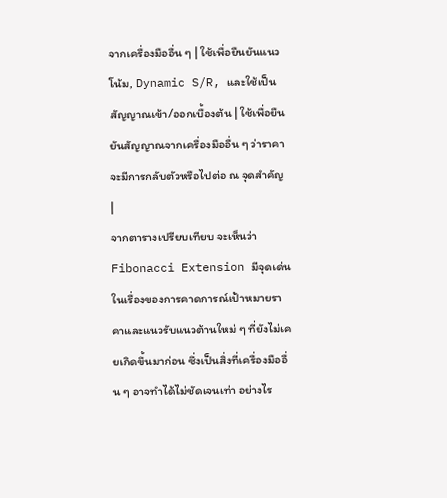จากเครื่องมืออื่น ๆ | ใช้เพื่อยืนยันแนวโน้ม, Dynamic S/R, และใช้เป็นสัญญาณเข้า/ออกเบื้องต้น | ใช้เพื่อยืนยันสัญญาณจากเครื่องมืออื่น ๆ ว่าราคาจะมีการกลับตัวหรือไปต่อ ณ จุดสำคัญ |
จากตารางเปรียบเทียบ จะเห็นว่า Fibonacci Extension มีจุดเด่นในเรื่องของการคาดการณ์เป้าหมายราคาและแนวรับแนวต้านใหม่ ๆ ที่ยังไม่เคยเกิดขึ้นมาก่อน ซึ่งเป็นสิ่งที่เครื่องมืออื่น ๆ อาจทำได้ไม่ชัดเจนเท่า อย่างไร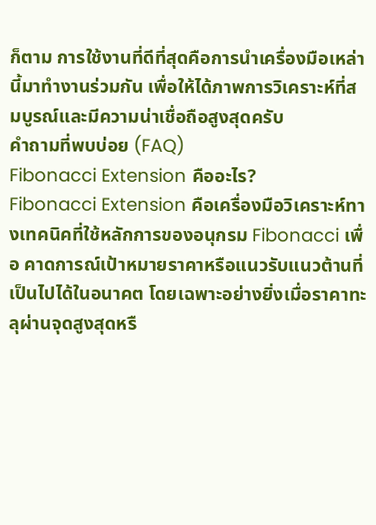ก็ตาม การใช้งานที่ดีที่สุดคือการนำเครื่องมือเหล่านี้มาทำงานร่วมกัน เพื่อให้ได้ภาพการวิเคราะห์ที่สมบูรณ์และมีความน่าเชื่อถือสูงสุดครับ
คำถามที่พบบ่อย (FAQ)
Fibonacci Extension คืออะไร?
Fibonacci Extension คือเครื่องมือวิเคราะห์ทางเทคนิคที่ใช้หลักการของอนุกรม Fibonacci เพื่อ คาดการณ์เป้าหมายราคาหรือแนวรับแนวต้านที่เป็นไปได้ในอนาคต โดยเฉพาะอย่างยิ่งเมื่อราคาทะลุผ่านจุดสูงสุดหรื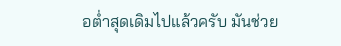อต่ำสุดเดิมไปแล้วครับ มันช่วย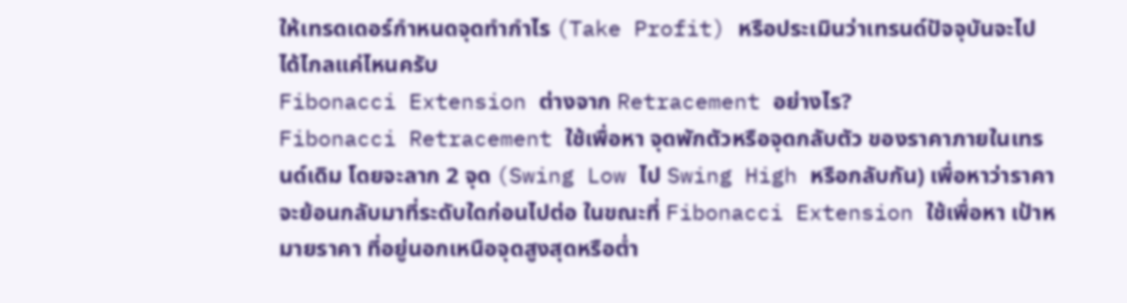ให้เทรดเดอร์กำหนดจุดทำกำไร (Take Profit) หรือประเมินว่าเทรนด์ปัจจุบันจะไปได้ไกลแค่ไหนครับ
Fibonacci Extension ต่างจาก Retracement อย่างไร?
Fibonacci Retracement ใช้เพื่อหา จุดพักตัวหรือจุดกลับตัว ของราคาภายในเทรนด์เดิม โดยจะลาก 2 จุด (Swing Low ไป Swing High หรือกลับกัน) เพื่อหาว่าราคาจะย้อนกลับมาที่ระดับใดก่อนไปต่อ ในขณะที่ Fibonacci Extension ใช้เพื่อหา เป้าหมายราคา ที่อยู่นอกเหนือจุดสูงสุดหรือต่ำ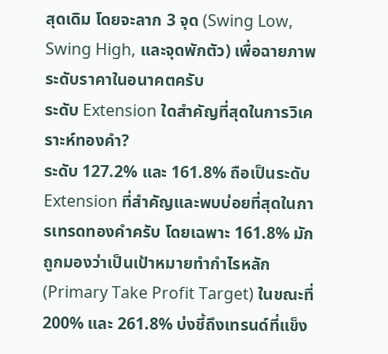สุดเดิม โดยจะลาก 3 จุด (Swing Low, Swing High, และจุดพักตัว) เพื่อฉายภาพระดับราคาในอนาคตครับ
ระดับ Extension ใดสำคัญที่สุดในการวิเคราะห์ทองคำ?
ระดับ 127.2% และ 161.8% ถือเป็นระดับ Extension ที่สำคัญและพบบ่อยที่สุดในการเทรดทองคำครับ โดยเฉพาะ 161.8% มักถูกมองว่าเป็นเป้าหมายทำกำไรหลัก (Primary Take Profit Target) ในขณะที่ 200% และ 261.8% บ่งชี้ถึงเทรนด์ที่แข็ง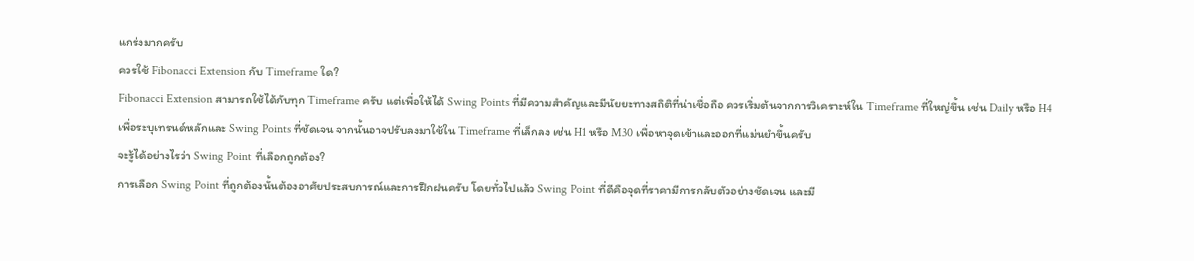แกร่งมากครับ
ควรใช้ Fibonacci Extension กับ Timeframe ใด?
Fibonacci Extension สามารถใช้ได้กับทุก Timeframe ครับ แต่เพื่อให้ได้ Swing Points ที่มีความสำคัญและมีนัยยะทางสถิติที่น่าเชื่อถือ ควรเริ่มต้นจากการวิเคราะห์ใน Timeframe ที่ใหญ่ขึ้น เช่น Daily หรือ H4 เพื่อระบุเทรนด์หลักและ Swing Points ที่ชัดเจน จากนั้นอาจปรับลงมาใช้ใน Timeframe ที่เล็กลง เช่น H1 หรือ M30 เพื่อหาจุดเข้าและออกที่แม่นยำขึ้นครับ
จะรู้ได้อย่างไรว่า Swing Point ที่เลือกถูกต้อง?
การเลือก Swing Point ที่ถูกต้องนั้นต้องอาศัยประสบการณ์และการฝึกฝนครับ โดยทั่วไปแล้ว Swing Point ที่ดีคือจุดที่ราคามีการกลับตัวอย่างชัดเจน และมี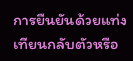การยืนยันด้วยแท่งเทียนกลับตัวหรือ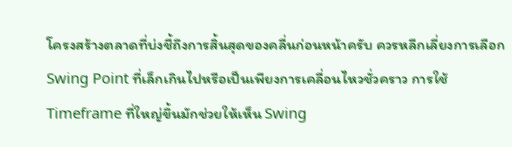โครงสร้างตลาดที่บ่งชี้ถึงการสิ้นสุดของคลื่นก่อนหน้าครับ ควรหลีกเลี่ยงการเลือก Swing Point ที่เล็กเกินไปหรือเป็นเพียงการเคลื่อนไหวชั่วคราว การใช้ Timeframe ที่ใหญ่ขึ้นมักช่วยให้เห็น Swing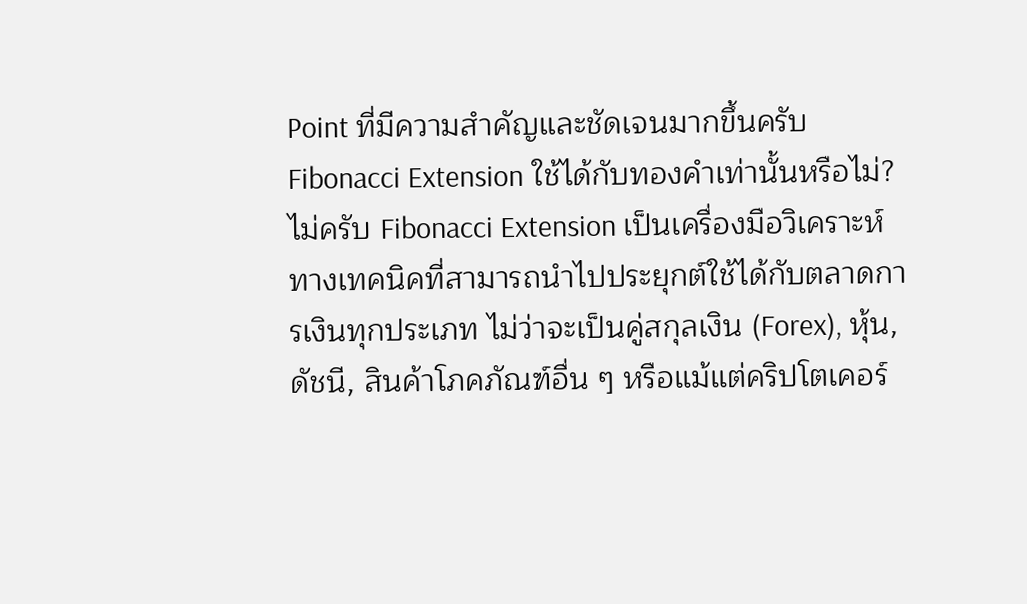Point ที่มีความสำคัญและชัดเจนมากขึ้นครับ
Fibonacci Extension ใช้ได้กับทองคำเท่านั้นหรือไม่?
ไม่ครับ Fibonacci Extension เป็นเครื่องมือวิเคราะห์ทางเทคนิคที่สามารถนำไปประยุกต์ใช้ได้กับตลาดการเงินทุกประเภท ไม่ว่าจะเป็นคู่สกุลเงิน (Forex), หุ้น, ดัชนี, สินค้าโภคภัณฑ์อื่น ๆ หรือแม้แต่คริปโตเคอร์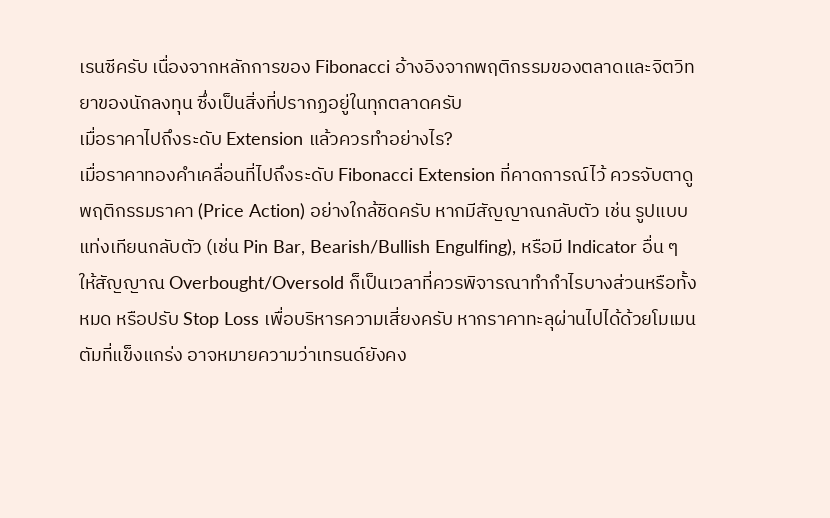เรนซีครับ เนื่องจากหลักการของ Fibonacci อ้างอิงจากพฤติกรรมของตลาดและจิตวิทยาของนักลงทุน ซึ่งเป็นสิ่งที่ปรากฏอยู่ในทุกตลาดครับ
เมื่อราคาไปถึงระดับ Extension แล้วควรทำอย่างไร?
เมื่อราคาทองคำเคลื่อนที่ไปถึงระดับ Fibonacci Extension ที่คาดการณ์ไว้ ควรจับตาดูพฤติกรรมราคา (Price Action) อย่างใกล้ชิดครับ หากมีสัญญาณกลับตัว เช่น รูปแบบแท่งเทียนกลับตัว (เช่น Pin Bar, Bearish/Bullish Engulfing), หรือมี Indicator อื่น ๆ ให้สัญญาณ Overbought/Oversold ก็เป็นเวลาที่ควรพิจารณาทำกำไรบางส่วนหรือทั้งหมด หรือปรับ Stop Loss เพื่อบริหารความเสี่ยงครับ หากราคาทะลุผ่านไปได้ด้วยโมเมนตัมที่แข็งแกร่ง อาจหมายความว่าเทรนด์ยังคง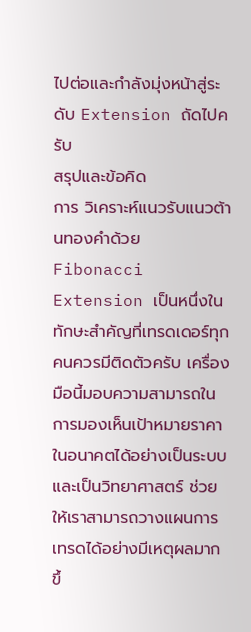ไปต่อและกำลังมุ่งหน้าสู่ระดับ Extension ถัดไปครับ
สรุปและข้อคิด
การ วิเคราะห์แนวรับแนวต้านทองคำด้วย Fibonacci Extension เป็นหนึ่งในทักษะสำคัญที่เทรดเดอร์ทุกคนควรมีติดตัวครับ เครื่องมือนี้มอบความสามารถในการมองเห็นเป้าหมายราคาในอนาคตได้อย่างเป็นระบบและเป็นวิทยาศาสตร์ ช่วยให้เราสามารถวางแผนการเทรดได้อย่างมีเหตุผลมากขึ้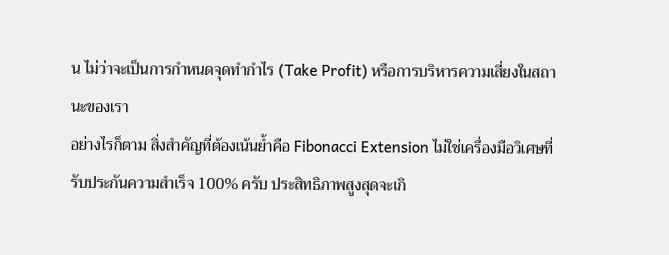น ไม่ว่าจะเป็นการกำหนดจุดทำกำไร (Take Profit) หรือการบริหารความเสี่ยงในสถานะของเรา
อย่างไรก็ตาม สิ่งสำคัญที่ต้องเน้นย้ำคือ Fibonacci Extension ไม่ใช่เครื่องมือวิเศษที่รับประกันความสำเร็จ 100% ครับ ประสิทธิภาพสูงสุดจะเกิ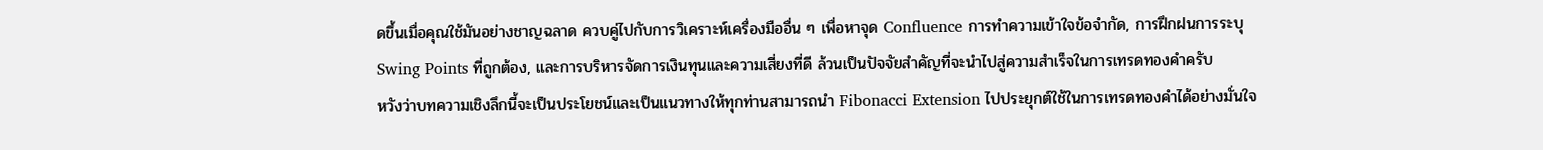ดขึ้นเมื่อคุณใช้มันอย่างชาญฉลาด ควบคู่ไปกับการวิเคราะห์เครื่องมืออื่น ๆ เพื่อหาจุด Confluence การทำความเข้าใจข้อจำกัด, การฝึกฝนการระบุ Swing Points ที่ถูกต้อง, และการบริหารจัดการเงินทุนและความเสี่ยงที่ดี ล้วนเป็นปัจจัยสำคัญที่จะนำไปสู่ความสำเร็จในการเทรดทองคำครับ
หวังว่าบทความเชิงลึกนี้จะเป็นประโยชน์และเป็นแนวทางให้ทุกท่านสามารถนำ Fibonacci Extension ไปประยุกต์ใช้ในการเทรดทองคำได้อย่างมั่นใจ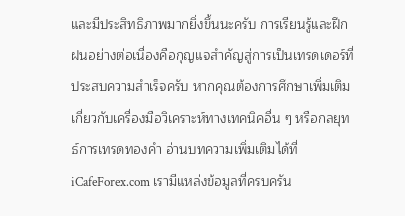และมีประสิทธิภาพมากยิ่งขึ้นนะครับ การเรียนรู้และฝึกฝนอย่างต่อเนื่องคือกุญแจสำคัญสู่การเป็นเทรดเดอร์ที่ประสบความสำเร็จครับ หากคุณต้องการศึกษาเพิ่มเติมเกี่ยวกับเครื่องมือวิเคราะห์ทางเทคนิคอื่น ๆ หรือกลยุทธ์การเทรดทองคำ อ่านบทความเพิ่มเติมได้ที่ iCafeForex.com เรามีแหล่งข้อมูลที่ครบครัน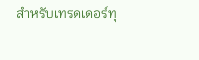สำหรับเทรดเดอร์ทุ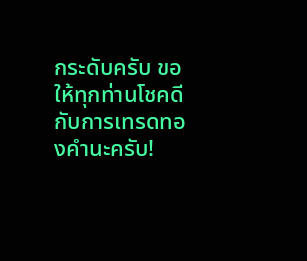กระดับครับ ขอให้ทุกท่านโชคดีกับการเทรดทองคำนะครับ!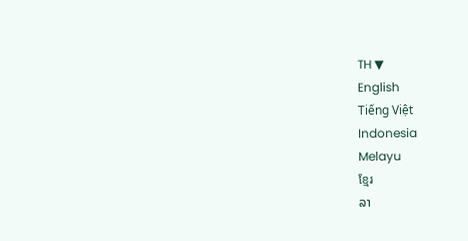TH ▼
English
Tiếng Việt
Indonesia
Melayu
ខ្មែរ
ລາ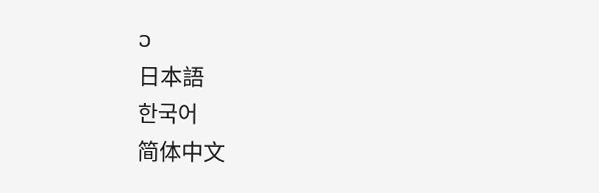ວ
日本語
한국어
简体中文